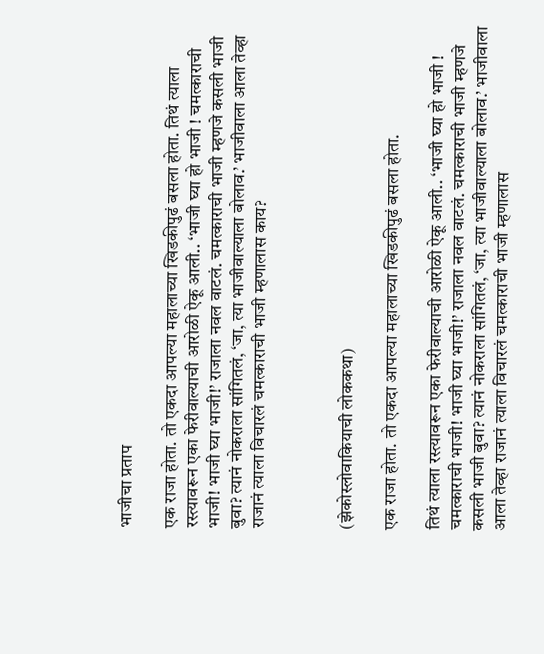भाजीचा प्रताप

एक राजा होता. तो एकदा आपल्या महालाच्या खिडकीपुढं बसला होता. तिथं त्याला रस्त्यावरून एका फेरीवाल्याची आरोळी ऐकू आली.. ‘भाजी घ्या हो भाजी ! चमत्काराची भाजी! भाजी घ्या भाजी!’ राजाला नवल वाटलं. चमत्काराची भाजी म्हणजे कसली भाजी बुवा? त्यानं नोकराला सांगितलं, ‘जा, त्या भाजीवाल्याला बोलाव.’ भाजीवाला आला तेव्हा राजानं त्याला विचारलं चमत्काराची भाजी म्हणालास काय?



(झेकोस्लोवाकियाची लोककथा)

एक राजा होता. तो एकदा आपल्या महालाच्या खिडकीपुढं बसला होता.

तिथं त्याला रस्त्यावरून एका फेरीवाल्याची आरोळी ऐकू आली.. ‘भाजी घ्या हो भाजी ! चमत्काराची भाजी! भाजी घ्या भाजी!’ राजाला नवल वाटलं. चमत्काराची भाजी म्हणजे कसली भाजी बुवा? त्यानं नोकराला सांगितलं, ‘जा, त्या भाजीवाल्याला बोलाव.’ भाजीवाला आला तेव्हा राजानं त्याला विचारलं चमत्काराची भाजी म्हणालास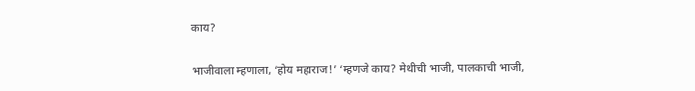काय?

भाजीवाला म्हणाला, ‘होय महाराज!’ ‘म्हणजे काय? मेथीची भाजी, पालकाची भाजी,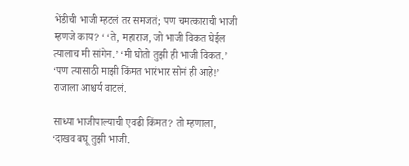भेंडीची भाजी म्हटलं तर समजतं; पण चमत्काराची भाजी म्हणजे काय? ‘ ‘ते, महाराज, जो भाजी विकत घेईल त्यालाच मी सांगेन.’ ‘मी घोतो तुझी ही भाजी विकत.’ ‘पण त्यासाठी माझी किंमत भारंभार सोनं ही आहे!’ राजाला आश्चर्य वाटलं.

साध्या भाजीपाल्याची एवढी किंमत? तो म्हणाला, ‘दाखव बघू तुझी भाजी.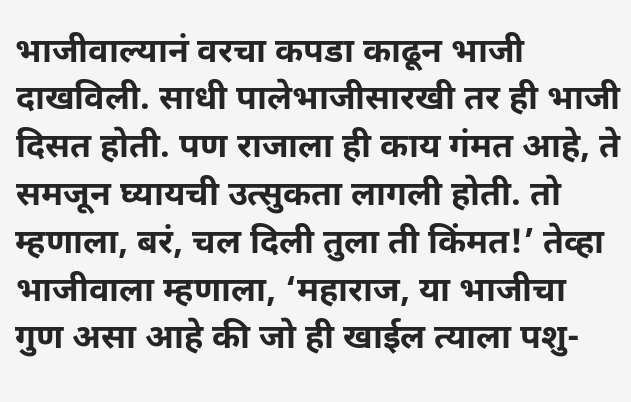भाजीवाल्यानं वरचा कपडा काढून भाजी दाखविली. साधी पालेभाजीसारखी तर ही भाजी दिसत होती. पण राजाला ही काय गंमत आहे, ते समजून घ्यायची उत्सुकता लागली होती. तो म्हणाला, बरं, चल दिली तुला ती किंमत!’ तेव्हा भाजीवाला म्हणाला, ‘महाराज, या भाजीचा गुण असा आहे की जो ही खाईल त्याला पशु-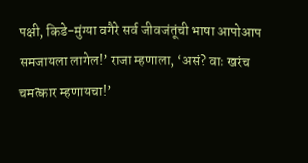पक्षी, किडे-मुंग्या वगैरे सर्व जीवजंतूंची भाषा आपोआप समजायला लागेल!’ राजा म्हणाला, ‘असं? वाः खरंच चमत्कार म्हणायचा!’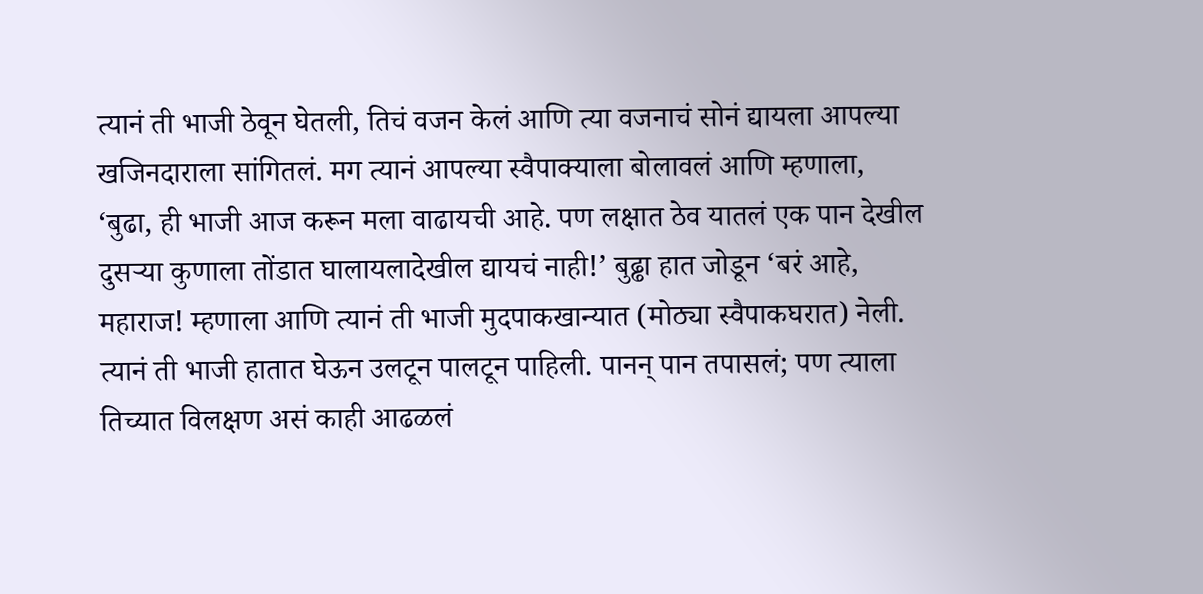त्यानं ती भाजी ठेवून घेतली, तिचं वजन केलं आणि त्या वजनाचं सोनं द्यायला आपल्या खजिनदाराला सांगितलं. मग त्यानं आपल्या स्वैपाक्याला बोलावलं आणि म्हणाला, ‘बुढा, ही भाजी आज करून मला वाढायची आहे. पण लक्षात ठेव यातलं एक पान देखील दुसऱ्या कुणाला तोंडात घालायलादेखील द्यायचं नाही!’ बुढ्ढा हात जोडून ‘बरं आहे, महाराज! म्हणाला आणि त्यानं ती भाजी मुदपाकखान्यात (मोठ्या स्वैपाकघरात) नेली. त्यानं ती भाजी हातात घेऊन उलटून पालटून पाहिली. पानन् पान तपासलं; पण त्याला तिच्यात विलक्षण असं काही आढळलं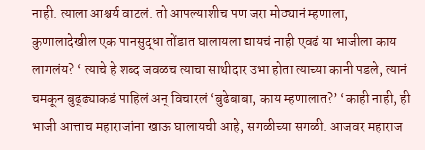नाही. त्याला आश्चर्य वाटलं. तो आपल्याशीच पण जरा मोठ्यानं म्हणाला, कुणालादेखील एक पानसुद्धा तोंडात घालायला द्यायचं नाही एवढं या भाजीला काय लागलंय? ‘ त्याचे हे शब्द जवळच त्याचा साथीदार उभा होता त्याच्या कानी पडले, त्यानं चमकून बुढ्ढ्याकडं पाहिलं अन् विचारलं ‘बुढेबाबा, काय म्हणालात?’ ‘काही नाही, ही भाजी आत्ताच महाराजांना खाऊ घालायची आहे, सगळीच्या सगळी. आजवर महाराज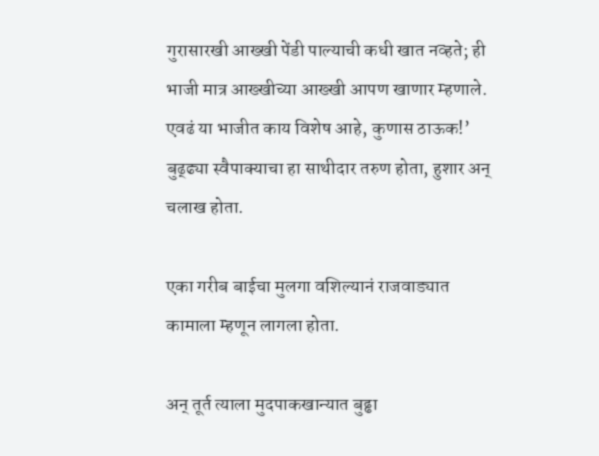गुरासारखी आख्खी पेंडी पाल्याची कधी खात नव्हते; ही भाजी मात्र आख्खीच्या आख्खी आपण खाणार म्हणाले. एवढं या भाजीत काय विशेष आहे, कुणास ठाऊक!’ बुढ्ढ्या स्वैपाक्याचा हा साथीदार तरुण होता, हुशार अन् चलाख होता.

एका गरीब बाईचा मुलगा वशिल्यानं राजवाड्यात कामाला म्हणून लागला होता.

अन् तूर्त त्याला मुदपाकखान्यात बुढ्ढा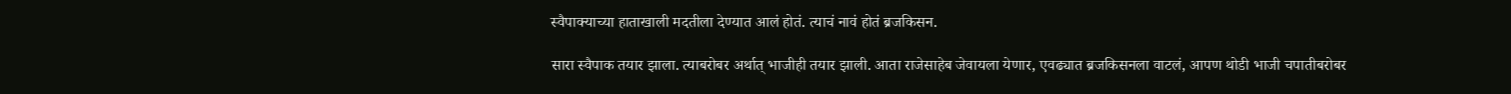स्वैपाक्याच्या हाताखाली मदतीला देण्यात आलं होतं. त्याचं नावं होतं ब्रजकिसन.

सारा स्वैपाक तयार झाला. त्याबरोबर अर्थात् भाजीही तयार झाली. आता राजेसाहेब जेवायला येणार, एवढ्यात ब्रजकिसनला वाटलं, आपण थोडी भाजी चपातीबरोबर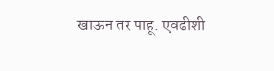खाऊन तर पाहू. एवढीशी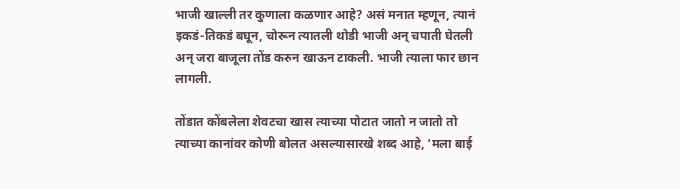भाजी खाल्ली तर कुणाला कळणार आहे? असं मनात म्हणून, त्यानं इकडं-तिकडं बघून, चोरून त्यातली थोडी भाजी अन् चपाती घेतली अन् जरा बाजूला तोंड करुन खाऊन टाकली. भाजी त्याला फार छान लागली.

तोंडात कोंबलेला शेवटचा खास त्याच्या पोटात जातो न जातो तो त्याच्या कानांवर कोणी बोलत असल्यासारखे शब्द आहे, ‘मला बाई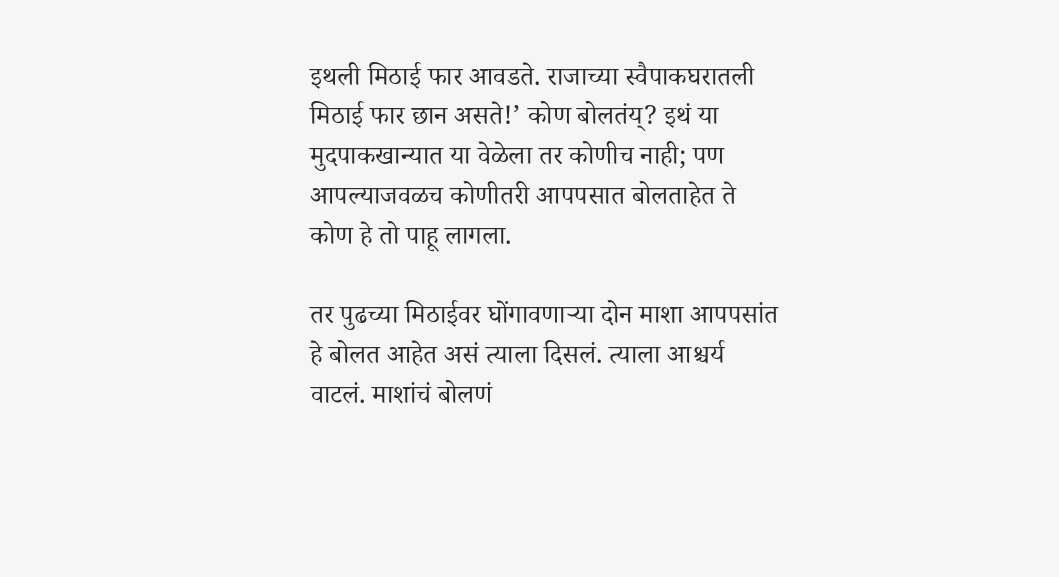इथली मिठाई फार आवडते. राजाच्या स्वैपाकघरातली मिठाई फार छान असते!’ कोण बोलतंय्? इथं या मुदपाकखान्यात या वेळेला तर कोणीच नाही; पण आपल्याजवळच कोणीतरी आपपसात बोलताहेत ते कोण हे तो पाहू लागला.

तर पुढच्या मिठाईवर घोंगावणाऱ्या दोन माशा आपपसांत हे बोलत आहेत असं त्याला दिसलं. त्याला आश्चर्य वाटलं. माशांचं बोलणं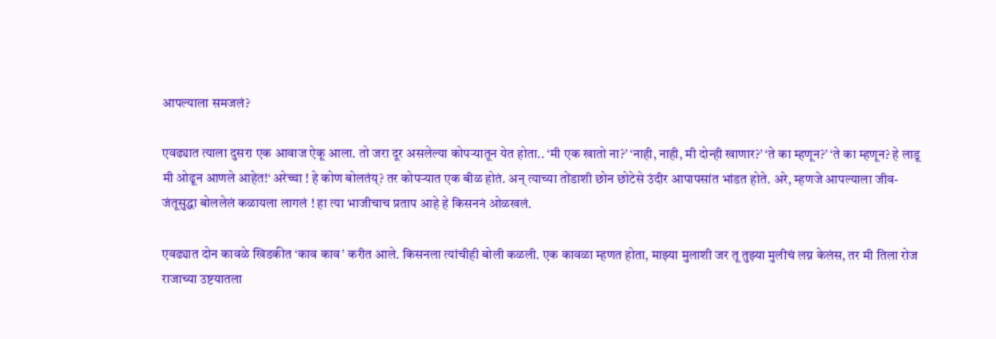आपल्याला समजलं?

एवढ्यात त्याला दुसरा एक आवाज ऐकू आला. तो जरा दूर असलेल्या कोपऱ्यातून येत होता.. ‘मी एक खातो ना?’ ‘नाही, नाही, मी दोन्ही खाणार?’ ‘ते का म्हणून?’ ‘ते का म्हणून? हे लाडू मी ओढून आणले आहेत!‘ अरेच्चा ! हे कोण बोलतंय्? तर कोपऱ्यात एक बीळ होतं. अन् त्याच्या तोंडाशी छोन छोटेसे उंदीर आपापसांत भांडत होते. अरे, म्हणजे आपल्याला जीव-जंतूसुद्धा बोललेलं कळायला लागलं ! हा त्या भाजीचाच प्रताप आहे हे किसननं ओळखलं.

एवढ्यात दोन कावळे खिडकीत ‘काव काव’ करीत आले. किसनला त्यांचीही बोली कळली. एक कावळा म्हणत होता, माझ्या मुलाशी जर तू तुझ्या मुलीचं लग्न केलंस, तर मी तिला रोज राजाच्या उष्टयातला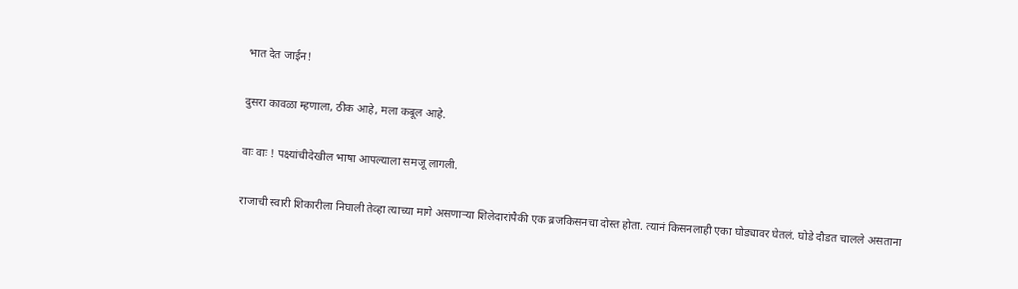भात देत जाईन!

दुसरा कावळा म्हणाला, ठीक आहे, मला कबूल आहे.

वाः वाः ! पक्ष्यांचीदेखील भाषा आपल्याला समजू लागली.

राजाची स्वारी शिकारीला निघाली तेव्हा त्याच्या मागे असणाऱ्या शिलेदारांपैकी एक ब्रजकिसनचा दोस्त होता. त्यानं किसनलाही एका घोड्यावर घेतलं. घोडे दौडत चालले असताना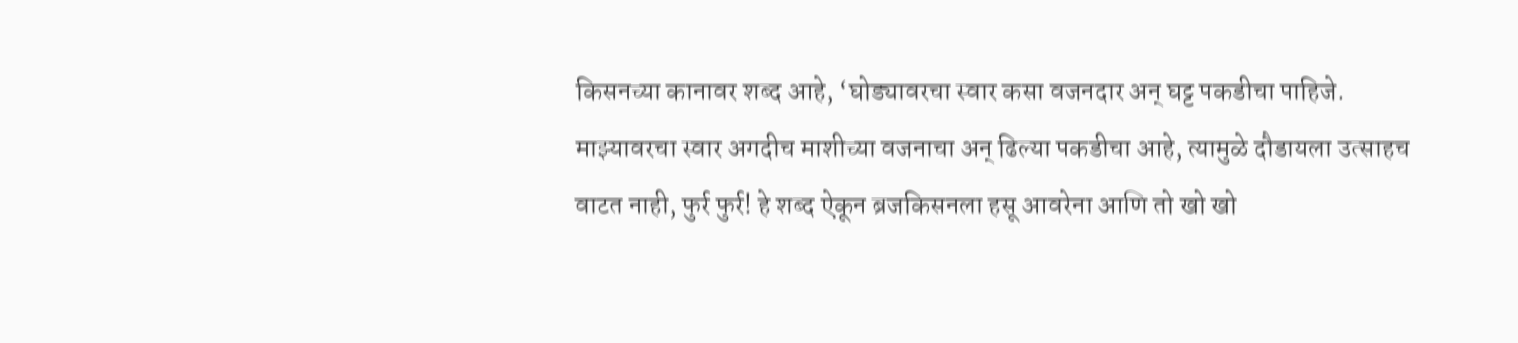किसनच्या कानावर शब्द आहे, ‘घोड्यावरचा स्वार कसा वजनदार अन् घट्ट पकडीचा पाहिजे. माझ्यावरचा स्वार अगदीच माशीच्या वजनाचा अन् ढिल्या पकडीचा आहे, त्यामुळे दौडायला उत्साहच वाटत नाही, फुर्र फुर्र! हे शब्द ऐकून ब्रजकिसनला हसू आवरेना आणि तो खो खो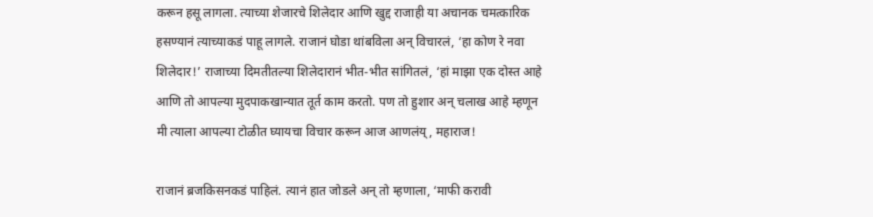करून हसू लागला. त्याच्या शेजारचे शिलेदार आणि खुद्द राजाही या अचानक चमत्कारिक हसण्यानं त्याच्याकडं पाहू लागले. राजानं घोडा थांबविला अन् विचारलं, ‘हा कोण रे नवा शिलेदार!’ राजाच्या दिमतीतल्या शिलेदारानं भीत-भीत सांगितलं, ‘हां माझा एक दोस्त आहे आणि तो आपल्या मुदपाकखान्यात तूर्त काम करतो. पण तो हुशार अन् चलाख आहे म्हणून मी त्याला आपल्या टोळीत घ्यायचा विचार करून आज आणलंय्, महाराज!

राजानं ब्रजकिसनकडं पाहिलं. त्यानं हात जोडले अन् तो म्हणाला, ‘माफी करावी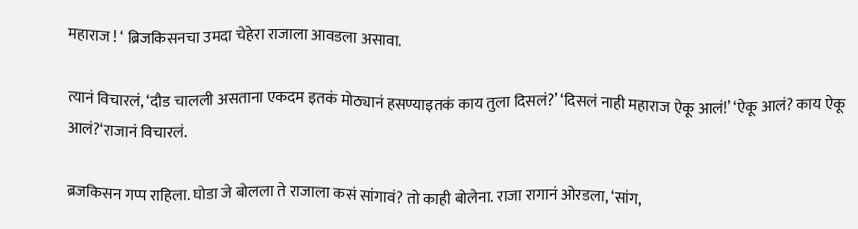महाराज ! ‘ ब्रिजकिसनचा उमदा चेहेरा राजाला आवडला असावा.

त्यानं विचारलं, ‘दौड चालली असताना एकदम इतकं मोठ्यानं हसण्याइतकं काय तुला दिसलं?’ ‘दिसलं नाही महाराज ऐकू आलं!’ ‘ऐकू आलं? काय ऐकू आलं?‘राजानं विचारलं.

ब्रजकिसन गप्प राहिला. घोडा जे बोलला ते राजाला कसं सांगावं? तो काही बोलेना. राजा रागानं ओरडला, ‘सांग,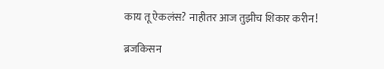काय तू ऐकलंस? नाहीतर आज तुझीच शिकार करीन!

ब्रजकिसन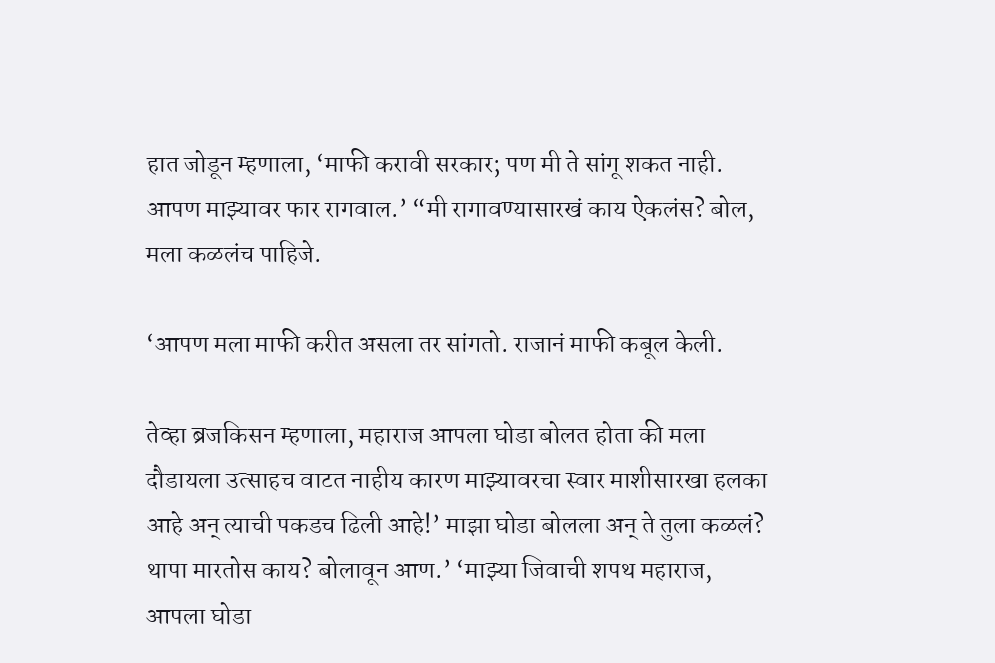हात जोडून म्हणाला, ‘माफी करावी सरकार; पण मी ते सांगू शकत नाही. आपण माझ्यावर फार रागवाल.’ “मी रागावण्यासारखं काय ऐकलंस? बोल, मला कळलंच पाहिजे.

‘आपण मला माफी करीत असला तर सांगतो. राजानं माफी कबूल केली.

तेव्हा ब्रजकिसन म्हणाला, महाराज आपला घोडा बोलत होता की मला दौडायला उत्साहच वाटत नाहीय कारण माझ्यावरचा स्वार माशीसारखा हलका आहे अन् त्याची पकडच ढिली आहे!’ माझा घोडा बोलला अन् ते तुला कळलं? थापा मारतोस काय? बोलावून आण.’ ‘माझ्या जिवाची शपथ महाराज, आपला घोडा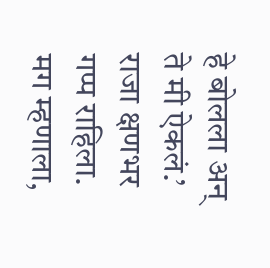हे बोलला अन् ते मी ऐकलं.’ राजा क्षणभर गप्प राहिला. मग म्हणाला,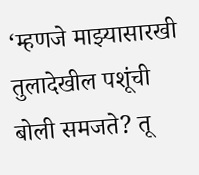‘म्हणजे माझ्यासारखी तुलादेखील पशूंची बोली समजते? तू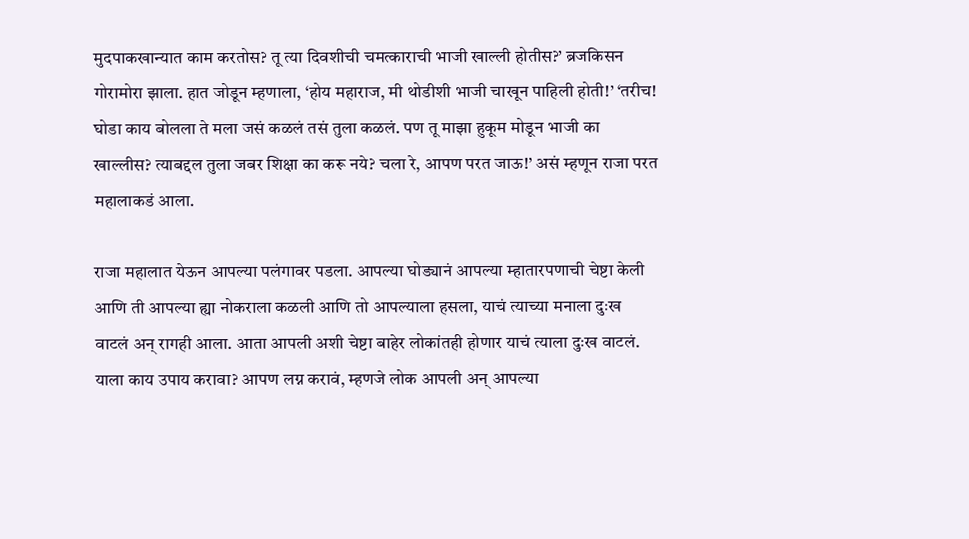मुदपाकखान्यात काम करतोस? तू त्या दिवशीची चमत्काराची भाजी खाल्ली होतीस?’ ब्रजकिसन गोरामोरा झाला. हात जोडून म्हणाला, ‘होय महाराज, मी थोडीशी भाजी चाखून पाहिली होती!’ ‘तरीच! घोडा काय बोलला ते मला जसं कळलं तसं तुला कळलं. पण तू माझा हुकूम मोडून भाजी का खाल्लीस? त्याबद्दल तुला जबर शिक्षा का करू नये? चला रे, आपण परत जाऊ!’ असं म्हणून राजा परत महालाकडं आला.

राजा महालात येऊन आपल्या पलंगावर पडला. आपल्या घोड्यानं आपल्या म्हातारपणाची चेष्टा केली आणि ती आपल्या ह्या नोकराला कळली आणि तो आपल्याला हसला, याचं त्याच्या मनाला दुःख वाटलं अन् रागही आला. आता आपली अशी चेष्टा बाहेर लोकांतही होणार याचं त्याला दुःख वाटलं. याला काय उपाय करावा? आपण लग्न करावं, म्हणजे लोक आपली अन् आपल्या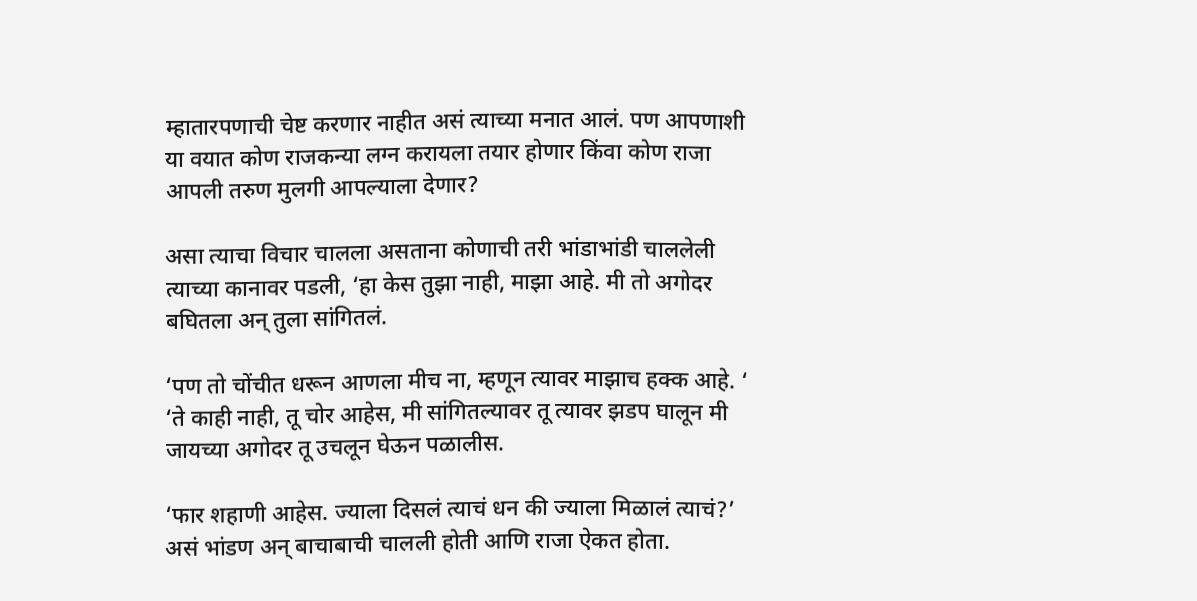म्हातारपणाची चेष्ट करणार नाहीत असं त्याच्या मनात आलं. पण आपणाशी या वयात कोण राजकन्या लग्न करायला तयार होणार किंवा कोण राजा आपली तरुण मुलगी आपल्याला देणार?

असा त्याचा विचार चालला असताना कोणाची तरी भांडाभांडी चाललेली त्याच्या कानावर पडली, ‘हा केस तुझा नाही, माझा आहे. मी तो अगोदर बघितला अन् तुला सांगितलं.

‘पण तो चोंचीत धरून आणला मीच ना, म्हणून त्यावर माझाच हक्क आहे. ‘ ‘ते काही नाही, तू चोर आहेस, मी सांगितल्यावर तू त्यावर झडप घालून मी जायच्या अगोदर तू उचलून घेऊन पळालीस.

‘फार शहाणी आहेस. ज्याला दिसलं त्याचं धन की ज्याला मिळालं त्याचं?’ असं भांडण अन् बाचाबाची चालली होती आणि राजा ऐकत होता.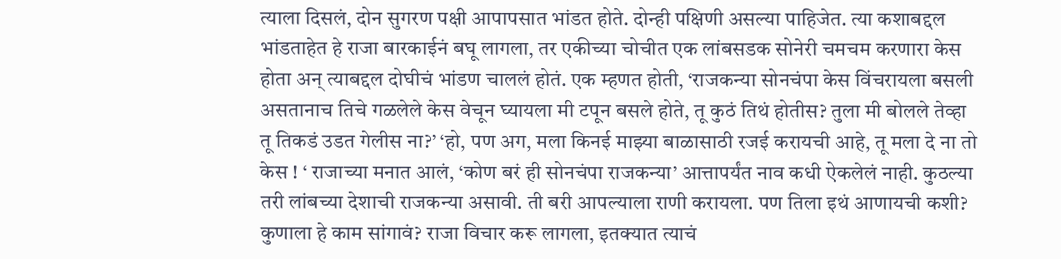त्याला दिसलं, दोन सुगरण पक्षी आपापसात भांडत होते. दोन्ही पक्षिणी असल्या पाहिजेत. त्या कशाबद्दल भांडताहेत हे राजा बारकाईनं बघू लागला, तर एकीच्या चोचीत एक लांबसडक सोनेरी चमचम करणारा केस होता अन् त्याबद्दल दोघीचं भांडण चाललं होतं. एक म्हणत होती, ‘राजकन्या सोनचंपा केस विंचरायला बसली असतानाच तिचे गळलेले केस वेचून घ्यायला मी टपून बसले होते, तू कुठं तिथं होतीस? तुला मी बोलले तेव्हा तू तिकडं उडत गेलीस ना?’ ‘हो, पण अग, मला किनई माझ्या बाळासाठी रजई करायची आहे, तू मला दे ना तो केस ! ‘ राजाच्या मनात आलं, ‘कोण बरं ही सोनचंपा राजकन्या’ आत्तापर्यंत नाव कधी ऐकलेलं नाही. कुठल्या तरी लांबच्या देशाची राजकन्या असावी. ती बरी आपल्याला राणी करायला. पण तिला इथं आणायची कशी? कुणाला हे काम सांगावं? राजा विचार करू लागला, इतक्यात त्याचं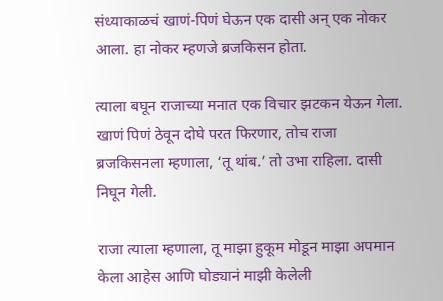संध्याकाळचं खाणं-पिणं घेऊन एक दासी अन् एक नोकर आला. हा नोकर म्हणजे ब्रजकिसन होता.

त्याला बघून राजाच्या मनात एक विचार झटकन येऊन गेला. खाणं पिणं ठेवून दोघे परत फिरणार, तोच राजा ब्रजकिसनला म्हणाला, ‘तू थांब.’ तो उभा राहिला. दासी निघून गेली.

राजा त्याला म्हणाला, तू माझा हुकूम मोडून माझा अपमान केला आहेस आणि घोड्यानं माझी केलेली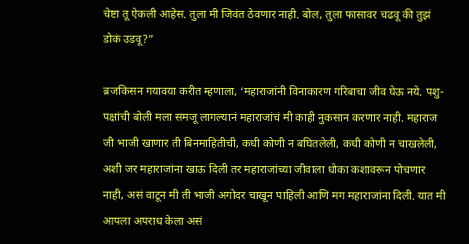चेष्टा तू ऐकली आहेस. तुला मी जिवंत ठेवणार नाही. बोल, तुला फासावर चढवू की तुझं डोकं उडवू?”

ब्रजकिसन गयावया करीत म्हणाला, ‘महाराजांनी विनाकारण गरिबाचा जीव घेऊ नये. पशु-पक्षांची बोली मला समजू लागल्यानं महाराजांचं मी काही नुकसान करणार नाही. महाराज जी भाजी खाणार ती बिनमाहितीची, कधी कोणी न बघितलेली, कधी कोणी न चाखलेली, अशी जर महाराजांना खाऊ दिली तर महाराजांच्या जीवाला धोका कशावरून पोचणार नाही, असं वाटून मी ती भाजी अगोदर चाखून पाहिली आणि मग महाराजांना दिली. यात मी आपला अपराध केला असं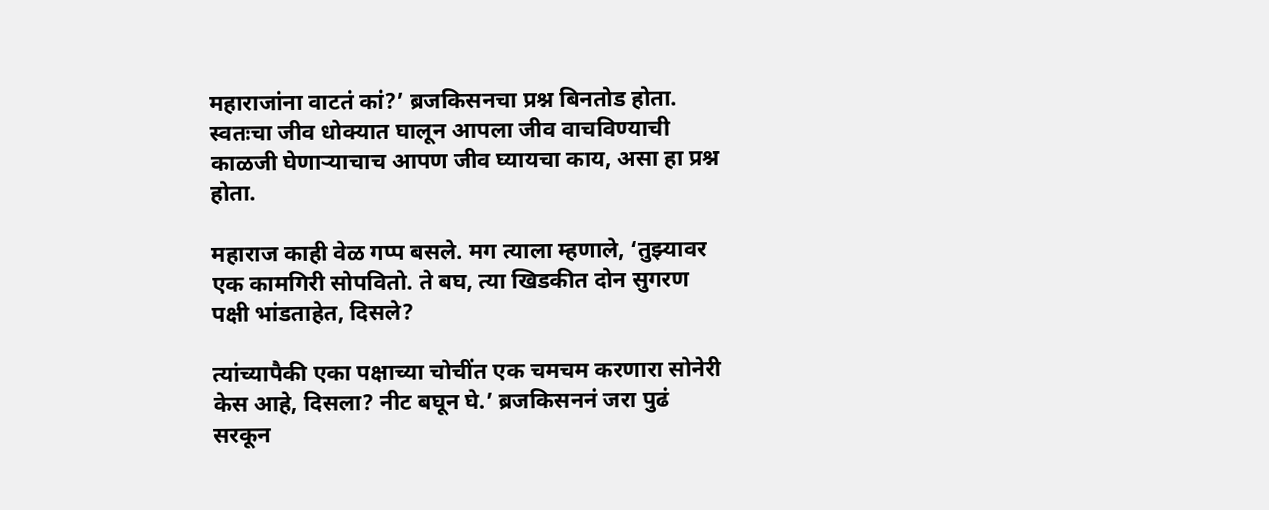महाराजांना वाटतं कां?’ ब्रजकिसनचा प्रश्न बिनतोड होता. स्वतःचा जीव धोक्यात घालून आपला जीव वाचविण्याची काळजी घेणाऱ्याचाच आपण जीव घ्यायचा काय, असा हा प्रश्न होता.

महाराज काही वेळ गप्प बसले. मग त्याला म्हणाले, ‘तुझ्यावर एक कामगिरी सोपवितो. ते बघ, त्या खिडकीत दोन सुगरण पक्षी भांडताहेत, दिसले?

त्यांच्यापैकी एका पक्षाच्या चोचींत एक चमचम करणारा सोनेरी केस आहे, दिसला? नीट बघून घे.’ ब्रजकिसननं जरा पुढं सरकून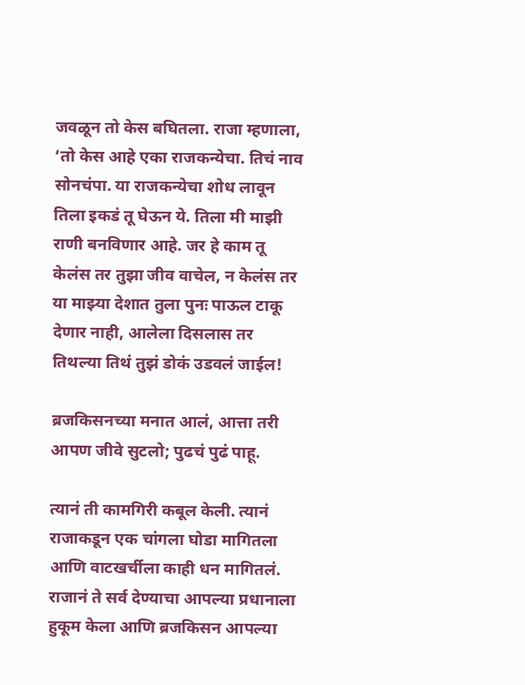जवळून तो केस बघितला. राजा म्हणाला, ‘तो केस आहे एका राजकन्येचा. तिचं नाव सोनचंपा. या राजकन्येचा शोध लावून तिला इकडं तू घेऊन ये. तिला मी माझी राणी बनविणार आहे. जर हे काम तू केलंस तर तुझा जीव वाचेल, न केलंस तर या माझ्या देशात तुला पुनः पाऊल टाकू देणार नाही, आलेला दिसलास तर तिथल्या तिथं तुझं डोकं उडवलं जाईल!

ब्रजकिसनच्या मनात आलं, आत्ता तरी आपण जीवे सुटलो; पुढचं पुढं पाहू.

त्यानं ती कामगिरी कबूल केली. त्यानं राजाकडून एक चांगला घोडा मागितला आणि वाटखर्चीला काही धन मागितलं. राजानं ते सर्व देण्याचा आपल्या प्रधानाला हुकूम केला आणि ब्रजकिसन आपल्या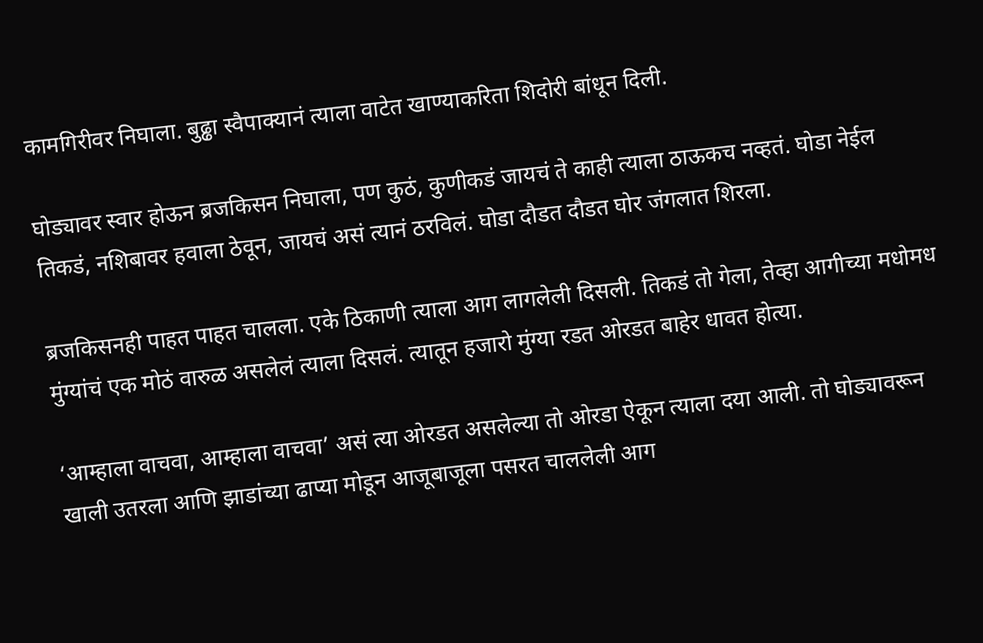कामगिरीवर निघाला. बुढ्ढा स्वैपाक्यानं त्याला वाटेत खाण्याकरिता शिदोरी बांधून दिली.

घोड्यावर स्वार होऊन ब्रजकिसन निघाला, पण कुठं, कुणीकडं जायचं ते काही त्याला ठाऊकच नव्हतं. घोडा नेईल तिकडं, नशिबावर हवाला ठेवून, जायचं असं त्यानं ठरविलं. घोडा दौडत दौडत घोर जंगलात शिरला.

ब्रजकिसनही पाहत पाहत चालला. एके ठिकाणी त्याला आग लागलेली दिसली. तिकडं तो गेला, तेव्हा आगीच्या मधोमध मुंग्यांचं एक मोठं वारुळ असलेलं त्याला दिसलं. त्यातून हजारो मुंग्या रडत ओरडत बाहेर धावत होत्या.

‘आम्हाला वाचवा, आम्हाला वाचवा’ असं त्या ओरडत असलेल्या तो ओरडा ऐकून त्याला दया आली. तो घोड्यावरून खाली उतरला आणि झाडांच्या ढाप्या मोडून आजूबाजूला पसरत चाललेली आग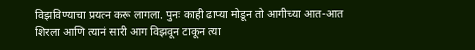विझविण्याचा प्रयत्न करू लागला. पुनः काही ढाप्या मोडून तो आगीच्या आत-आत शिरला आणि त्यानं सारी आग विझवून टाकून त्या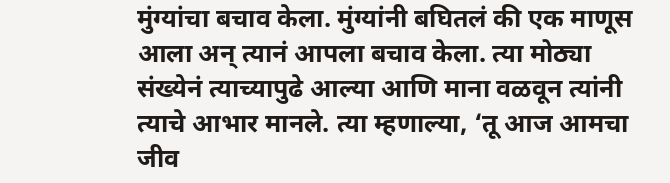मुंग्यांचा बचाव केला. मुंग्यांनी बघितलं की एक माणूस आला अन् त्यानं आपला बचाव केला. त्या मोठ्या संख्येनं त्याच्यापुढे आल्या आणि माना वळवून त्यांनी त्याचे आभार मानले. त्या म्हणाल्या, ‘तू आज आमचा जीव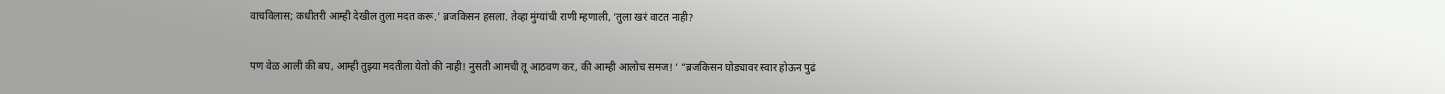वाचविलास; कधीतरी आम्ही देखील तुला मदत करू.’ ब्रजकिसन हसला. तेव्हा मुंग्यांची राणी म्हणाली, ‘तुला खरं वाटत नाही?

पण वेळ आली की बघ, आम्ही तुझ्या मदतीला येतो की नाही! नुसती आमची तू आठवण कर, की आम्ही आलोच समज! ‘ “ब्रजकिसन घोड्यावर स्वार होऊन पुढं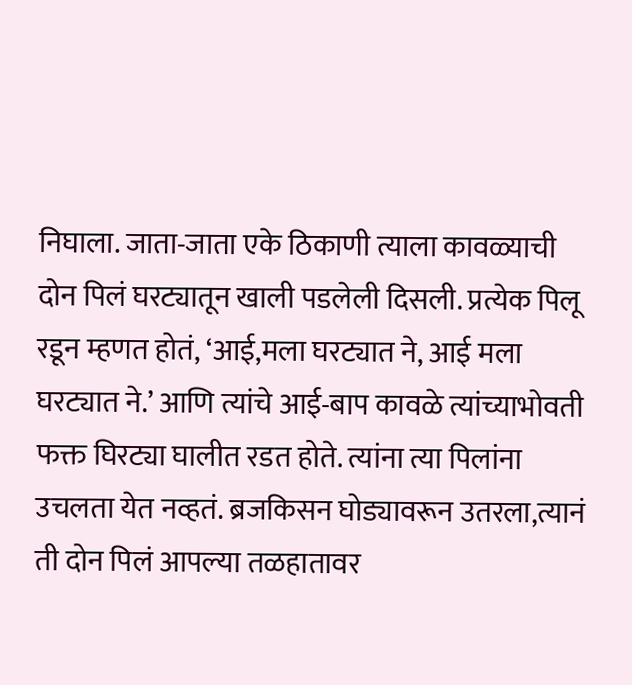निघाला. जाता-जाता एके ठिकाणी त्याला कावळ्याची दोन पिलं घरट्यातून खाली पडलेली दिसली. प्रत्येक पिलू रडून म्हणत होतं, ‘आई,मला घरट्यात ने, आई मला घरट्यात ने.’ आणि त्यांचे आई-बाप कावळे त्यांच्याभोवती फक्त घिरट्या घालीत रडत होते. त्यांना त्या पिलांना उचलता येत नव्हतं. ब्रजकिसन घोड्यावरून उतरला,त्यानं ती दोन पिलं आपल्या तळहातावर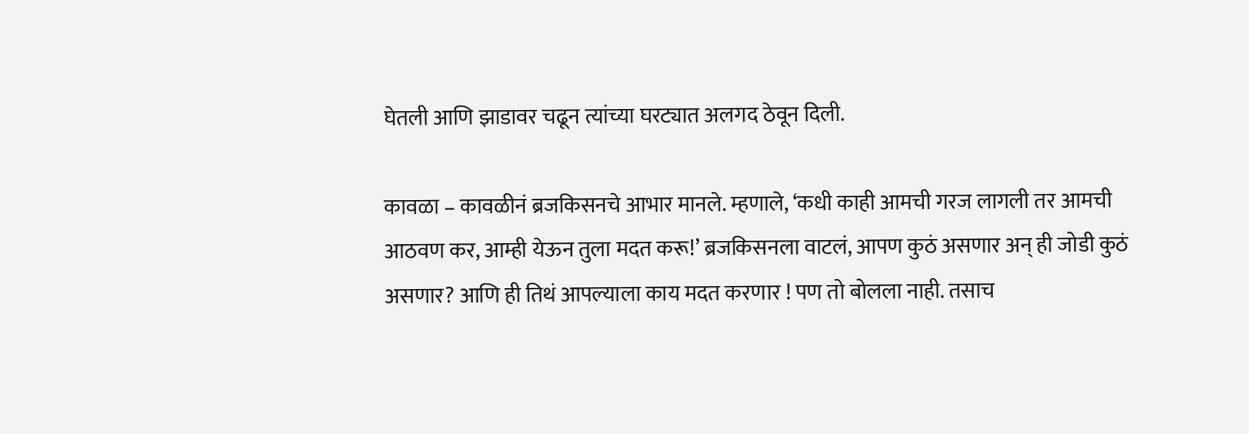घेतली आणि झाडावर चढून त्यांच्या घरट्यात अलगद ठेवून दिली.

कावळा – कावळीनं ब्रजकिसनचे आभार मानले. म्हणाले, ‘कधी काही आमची गरज लागली तर आमची आठवण कर, आम्ही येऊन तुला मदत करू!’ ब्रजकिसनला वाटलं, आपण कुठं असणार अन् ही जोडी कुठं असणार? आणि ही तिथं आपल्याला काय मदत करणार ! पण तो बोलला नाही. तसाच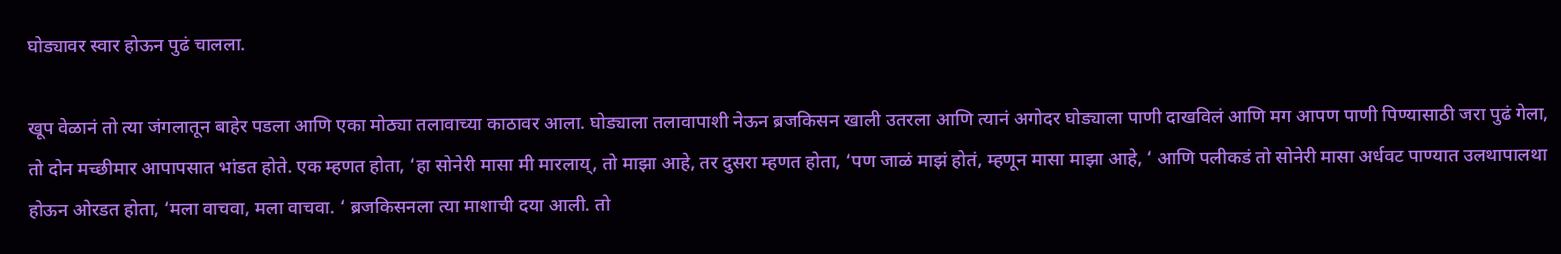घोड्यावर स्वार होऊन पुढं चालला.

खूप वेळानं तो त्या जंगलातून बाहेर पडला आणि एका मोठ्या तलावाच्या काठावर आला. घोड्याला तलावापाशी नेऊन ब्रजकिसन खाली उतरला आणि त्यानं अगोदर घोड्याला पाणी दाखविलं आणि मग आपण पाणी पिण्यासाठी जरा पुढं गेला, तो दोन मच्छीमार आपापसात भांडत होते. एक म्हणत होता, ‘हा सोनेरी मासा मी मारलाय्, तो माझा आहे, तर दुसरा म्हणत होता, ‘पण जाळं माझं होतं, म्हणून मासा माझा आहे, ‘ आणि पलीकडं तो सोनेरी मासा अर्धवट पाण्यात उलथापालथा होऊन ओरडत होता, ‘मला वाचवा, मला वाचवा. ‘ ब्रजकिसनला त्या माशाची दया आली. तो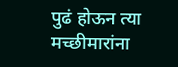पुढं होऊन त्या मच्छीमारांना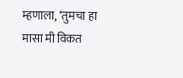म्हणाला, ‘तुमचा हा मासा मी विकत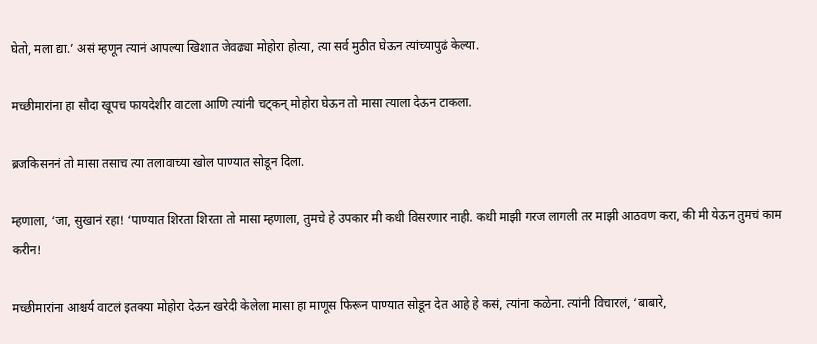घेतो, मला द्या.’ असं म्हणून त्यानं आपल्या खिशात जेवढ्या मोहोरा होत्या, त्या सर्व मुठीत घेऊन त्यांच्यापुढं केल्या.

मच्छीमारांना हा सौदा खूपच फायदेशीर वाटला आणि त्यांनी चट्कन् मोहोरा घेऊन तो मासा त्याला देऊन टाकला.

ब्रजकिसननं तो मासा तसाच त्या तलावाच्या खोल पाण्यात सोडून दिला.

म्हणाला, ‘जा, सुखानं रहा! ‘पाण्यात शिरता शिरता तो मासा म्हणाला, तुमचे हे उपकार मी कधी विसरणार नाही. कधी माझी गरज लागली तर माझी आठवण करा, की मी येऊन तुमचं काम करीन!

मच्छीमारांना आश्चर्य वाटलं इतक्या मोहोरा देऊन खरेदी केलेला मासा हा माणूस फिरून पाण्यात सोडून देत आहे हे कसं, त्यांना कळेना. त्यांनी विचारलं, ‘बाबारे,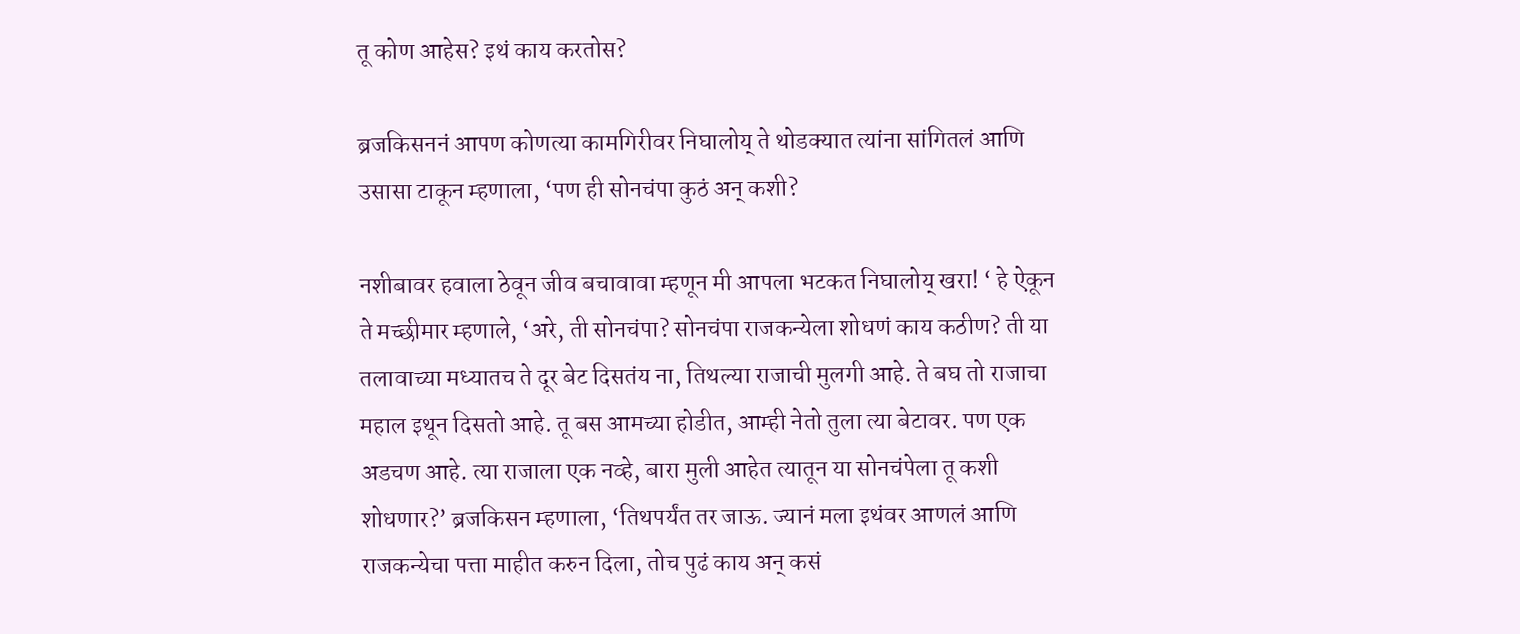तू कोण आहेस? इथं काय करतोस?

ब्रजकिसननं आपण कोणत्या कामगिरीवर निघालोय् ते थोडक्यात त्यांना सांगितलं आणि उसासा टाकून म्हणाला, ‘पण ही सोनचंपा कुठं अन् कशी?

नशीबावर हवाला ठेवून जीव बचावावा म्हणून मी आपला भटकत निघालोय् खरा! ‘ हे ऐकून ते मच्छीमार म्हणाले, ‘अरे, ती सोनचंपा? सोनचंपा राजकन्येला शोधणं काय कठीण? ती या तलावाच्या मध्यातच ते दूर बेट दिसतंय ना, तिथल्या राजाची मुलगी आहे. ते बघ तो राजाचा महाल इथून दिसतो आहे. तू बस आमच्या होडीत, आम्ही नेतो तुला त्या बेटावर. पण एक अडचण आहे. त्या राजाला एक नव्हे, बारा मुली आहेत त्यातून या सोनचंपेला तू कशी शोधणार?’ ब्रजकिसन म्हणाला, ‘तिथपर्यंत तर जाऊ. ज्यानं मला इथंवर आणलं आणि राजकन्येचा पत्ता माहीत करुन दिला, तोच पुढं काय अन् कसं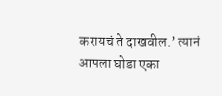करायचं ते दाखवील.’ त्यानं आपला घोडा एका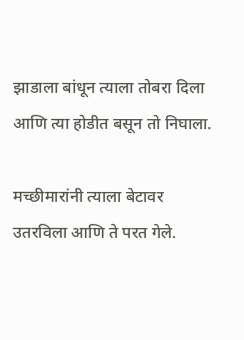झाडाला बांधून त्याला तोबरा दिला आणि त्या होडीत बसून तो निघाला.

मच्छीमारांनी त्याला बेटावर उतरविला आणि ते परत गेले.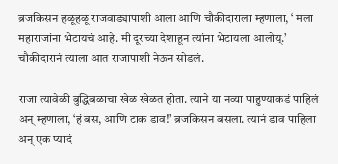ब्रजकिसन हळूहळू राजवाड्यापाशी आला आणि चौकीदाराला म्हणाला, ‘ मला महाराजांना भेटायचं आहे. मी दूरच्या देशाहून त्यांना भेटायला आलोय्.’ चौकीदारानं त्याला आत राजापाशी नेऊन सोडलं.

राजा त्यावेळी बुद्धिबळाचा खेळ खेळत होता. त्याने या नव्या पाहुण्याकडं पाहिलं अन् म्हणाला, ‘हं बस, आणि टाक डाव!’ ब्रजकिसन बसला. त्यानं डाव पाहिला अन् एक प्यादं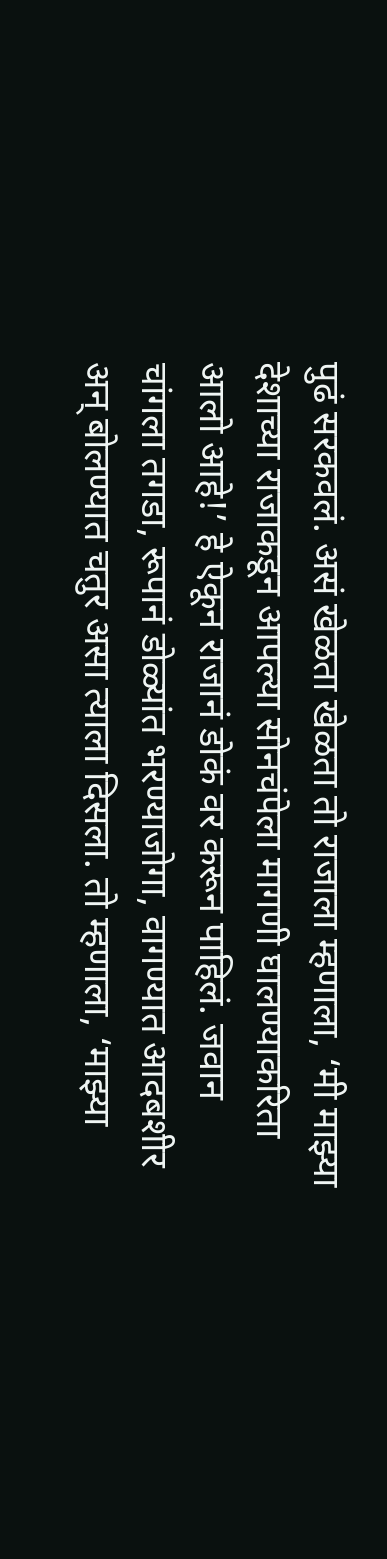पुढं सरकवलं. असं खेळता खेळता तो राजाला म्हणाला, ‘मी माझ्या देशाच्या राजाकडून आपल्या सोनचंपेला मागणी घालण्याकरिता आलो आहे!’ हे ऐकून राजानं डोकं वर करून पाहिलं. जवान चांगला तगडा, रूपानं डोळ्यांत भरण्याजोगा, वागण्यात आदबशीर अन् बोलण्यात चतुर असा त्याला दिसला. तो म्हणाला, ‘माझ्या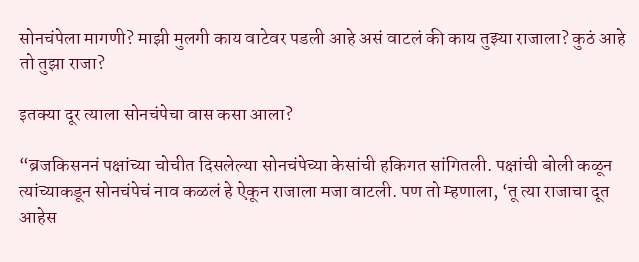सोनचंपेला मागणी? माझी मुलगी काय वाटेवर पडली आहे असं वाटलं की काय तुझ्या राजाला? कुठं आहे तो तुझा राजा?

इतक्या दूर त्याला सोनचंपेचा वास कसा आला?

“ब्रजकिसननं पक्षांच्या चोचीत दिसलेल्या सोनचंपेच्या केसांची हकिगत सांगितली. पक्षांची बोली कळून त्यांच्याकडून सोनचंपेचं नाव कळलं हे ऐकून राजाला मजा वाटली. पण तो म्हणाला, ‘तू त्या राजाचा दूत आहेस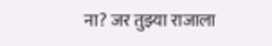ना? जर तुझ्या राजाला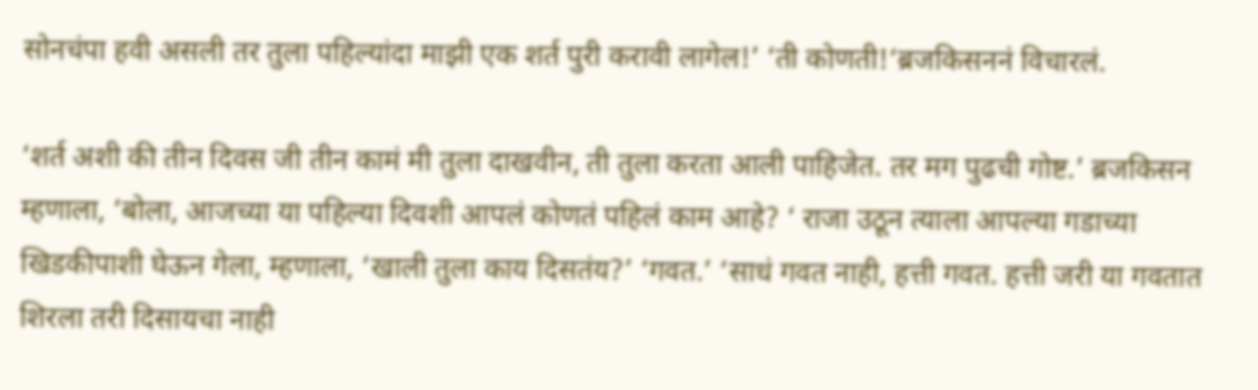सोनचंपा हवी असली तर तुला पहिल्यांदा माझी एक शर्त पुरी करावी लागेल!’ ‘ती कोणती!‘ब्रजकिसननं विचारलं.

‘शर्त अशी की तीन दिवस जी तीन कामं मी तुला दाखवीन, ती तुला करता आली पाहिजेत. तर मग पुढची गोष्ट.’ ब्रजकिसन म्हणाला, ‘बोला, आजच्या या पहिल्या दिवशी आपलं कोणतं पहिलं काम आहे? ‘ राजा उठून त्याला आपल्या गडाच्या खिडकीपाशी घेऊन गेला, म्हणाला, ‘खाली तुला काय दिसतंय?’ ‘गवत.’ ‘साधं गवत नाही, हत्ती गवत. हत्ती जरी या गवतात शिरला तरी दिसायचा नाही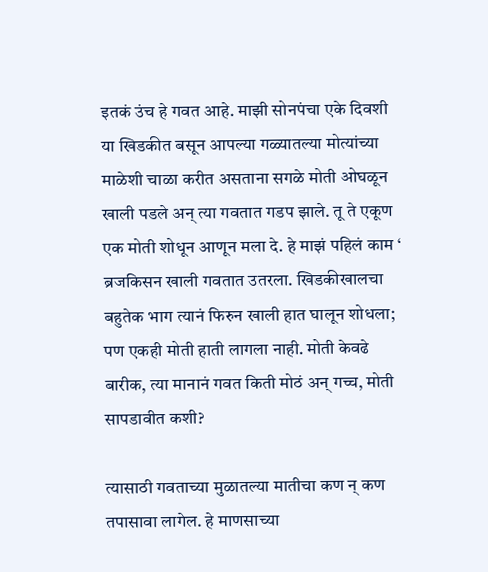इतकं उंच हे गवत आहे. माझी सोनपंचा एके दिवशी या खिडकीत बसून आपल्या गळ्यातल्या मोत्यांच्या माळेशी चाळा करीत असताना सगळे मोती ओघळून खाली पडले अन् त्या गवतात गडप झाले. तू ते एकूण एक मोती शोधून आणून मला दे. हे माझं पहिलं काम ‘ ब्रजकिसन खाली गवतात उतरला. खिडकीखालचा बहुतेक भाग त्यानं फिरुन खाली हात घालून शोधला; पण एकही मोती हाती लागला नाही. मोती केवढे बारीक, त्या मानानं गवत किती मोठं अन् गच्च, मोती सापडावीत कशी?

त्यासाठी गवताच्या मुळातल्या मातीचा कण न् कण तपासावा लागेल. हे माणसाच्या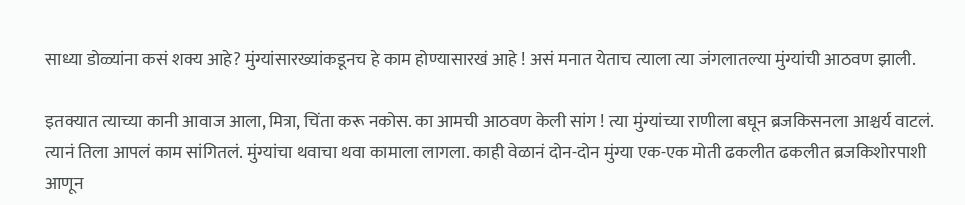साध्या डोळ्यांना कसं शक्य आहे? मुंग्यांसारख्यांकडूनच हे काम होण्यासारखं आहे ! असं मनात येताच त्याला त्या जंगलातल्या मुंग्यांची आठवण झाली.

इतक्यात त्याच्या कानी आवाज आला, मित्रा, चिंता करू नकोस. का आमची आठवण केली सांग ! त्या मुंग्यांच्या राणीला बघून ब्रजकिसनला आश्चर्य वाटलं. त्यानं तिला आपलं काम सांगितलं. मुंग्यांचा थवाचा थवा कामाला लागला. काही वेळानं दोन-दोन मुंग्या एक-एक मोती ढकलीत ढकलीत ब्रजकिशोरपाशी आणून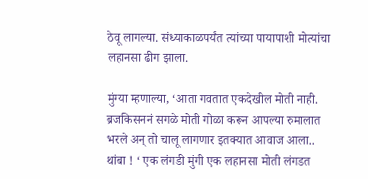ठेवू लागल्या. संध्याकाळपर्यंत त्यांच्या पायापाशी मोत्यांचा लहानसा ढीग झाला.

मुंग्या म्हणाल्या, ‘आता गवतात एकदेखील मोती नाही. ब्रजकिसननं सगळे मोती गोळा करून आपल्या रुमालात भरले अन् तो चालू लागणार इतक्यात आवाज आला.. थांबा ! ‘ एक लंगडी मुंगी एक लहानसा मोती लंगडत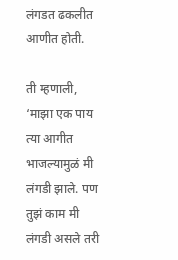लंगडत ढकलीत आणीत होती.

ती म्हणाली, ‘माझा एक पाय त्या आगीत भाजल्यामुळं मी लंगडी झाले. पण तुझं काम मी लंगडी असले तरी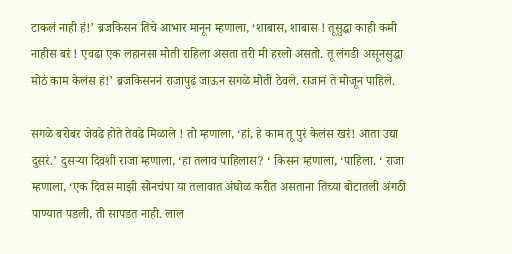टाकलं नाही हं!’ ब्रजकिसन तिचे आभार मानून म्हणाला, ‘शाबास, शाबास ! तूसुद्धा काही कमी नाहीस बरं ! एवढा एक लहानसा मोती राहिला असता तरी मी हरलो असतो. तू लंगडी असूनसुद्धा मोठं काम केलंस हं!’ ब्रजकिसननं राजापुढं जाऊन सगळे मोती ठेवले. राजानं ते मोजून पाहिले.

सगळे बरोबर जेवढे होते तेवढे मिळाले ! तो म्हणाला, ‘हां, हे काम तू पुरं केलंस खरं! आता उद्या दुसरं.’ दुसऱ्या दिवशी राजा म्हणाला, ‘हा तलाव पाहिलास? ‘ किसन म्हणाला, ‘पाहिला. ‘ राजा म्हणाला, ‘एक दिवस माझी सोनचंपा या तलावात अंघोळ करीत असताना तिच्या बोटातली अंगठी पाण्यात पडली, ती सापडत नाही. लाल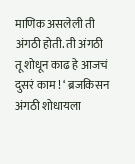माणिक असलेली ती अंगठी होती. ती अंगठी तू शोधून काढ हे आजचं दुसरं काम ! ‘ ब्रजकिसन अंगठी शोधायला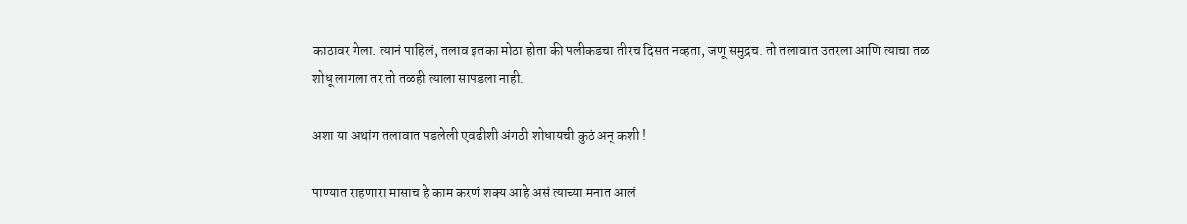काठावर गेला. त्यानं पाहिलं, तलाव इतका मोठा होता की पलीकडचा तीरच दिसत नव्हता, जणू समुद्रच. तो तलावात उतरला आणि त्याचा तळ शोधू लागला तर तो तळही त्याला सापडला नाही.

अशा या अथांग तलावात पडलेली एवढीशी अंगठी शोधायची कुठं अन् कशी !

पाण्यात राहणारा मासाच हे काम करणं शक्य आहे असं त्याच्या मनात आलं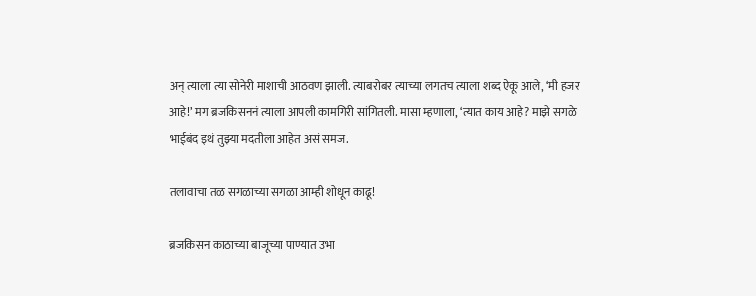अन् त्याला त्या सोनेरी माशाची आठवण झाली. त्याबरोबर त्याच्या लगतच त्याला शब्द ऐकू आले, ‘मी हजर आहे!’ मग ब्रजकिसननं त्याला आपली कामगिरी सांगितली. मासा म्हणाला, ‘त्यात काय आहे? माझे सगळे भाईबंद इथं तुझ्या मदतीला आहेत असं समज.

तलावाचा तळ सगळाच्या सगळा आम्ही शोधून काढू!

ब्रजकिसन काठाच्या बाजूच्या पाण्यात उभा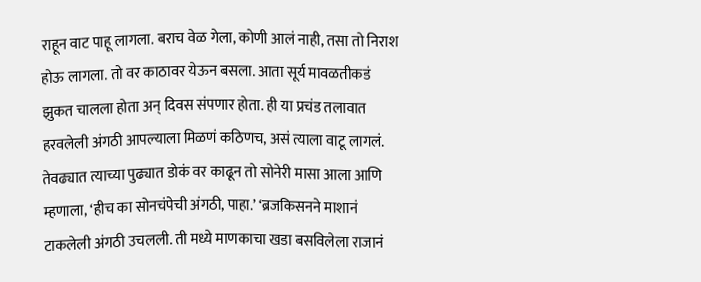राहून वाट पाहू लागला. बराच वेळ गेला, कोणी आलं नाही, तसा तो निराश होऊ लागला. तो वर काठावर येऊन बसला. आता सूर्य मावळतीकडं झुकत चालला होता अन् दिवस संपणार होता. ही या प्रचंड तलावात हरवलेली अंगठी आपल्याला मिळणं कठिणच, असं त्याला वाटू लागलं. तेवढ्यात त्याच्या पुढ्यात डोकं वर काढून तो सोनेरी मासा आला आणि म्हणाला, ‘हीच का सोनचंपेची अंगठी, पाहा.’ ‘ब्रजकिसनने माशानं टाकलेली अंगठी उचलली. ती मध्ये माणकाचा खडा बसविलेला राजानं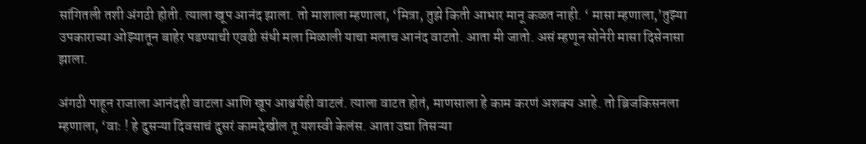सांगितली तशी अंगठी होती. त्याला खूप आनंद झाला. तो माशाला म्हणाला, ‘मित्रा, तुझे किती आभार मानू कळत नाही. ‘ मासा म्हणाला,’तुझ्या उपकाराच्या ओझ्यातून बाहेर पडण्याची एवढी संधी मला मिळाली याचा मलाच आनंद वाटतो. आता मी जातो. असं म्हणून सोनेरी मासा दिसेनासा झाला.

अंगठी पाहून राजाला आनंदही वाटला आणि खूप आश्चर्यही वाटलं. त्याला वाटत होतं, माणसाला हे काम करणं अशक्य आहे. तो ब्रिजकिसनला म्हणाला, ‘वाः ! हे दुसऱ्या दिवसाचं दुसरं कामदेखील तू यशस्वी केलंस. आता उद्या तिसऱ्या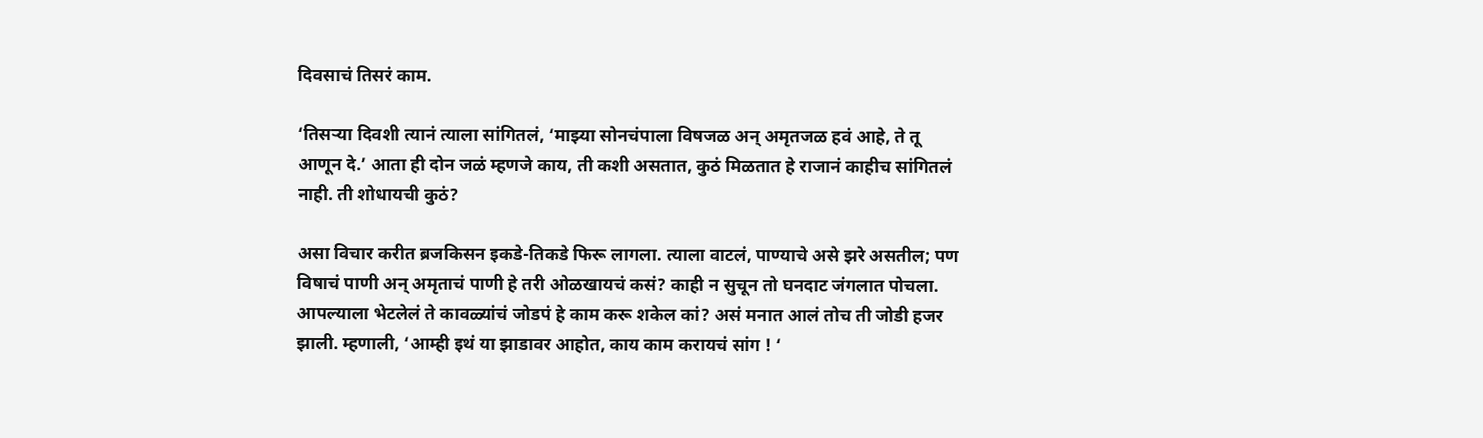दिवसाचं तिसरं काम.

‘तिसऱ्या दिवशी त्यानं त्याला सांगितलं, ‘माझ्या सोनचंपाला विषजळ अन् अमृतजळ हवं आहे, ते तू आणून दे.’ आता ही दोन जळं म्हणजे काय, ती कशी असतात, कुठं मिळतात हे राजानं काहीच सांगितलं नाही. ती शोधायची कुठं?

असा विचार करीत ब्रजकिसन इकडे-तिकडे फिरू लागला. त्याला वाटलं, पाण्याचे असे झरे असतील; पण विषाचं पाणी अन् अमृताचं पाणी हे तरी ओळखायचं कसं? काही न सुचून तो घनदाट जंगलात पोचला. आपल्याला भेटलेलं ते कावळ्यांचं जोडपं हे काम करू शकेल कां? असं मनात आलं तोच ती जोडी हजर झाली. म्हणाली, ‘आम्ही इथं या झाडावर आहोत, काय काम करायचं सांग ! ‘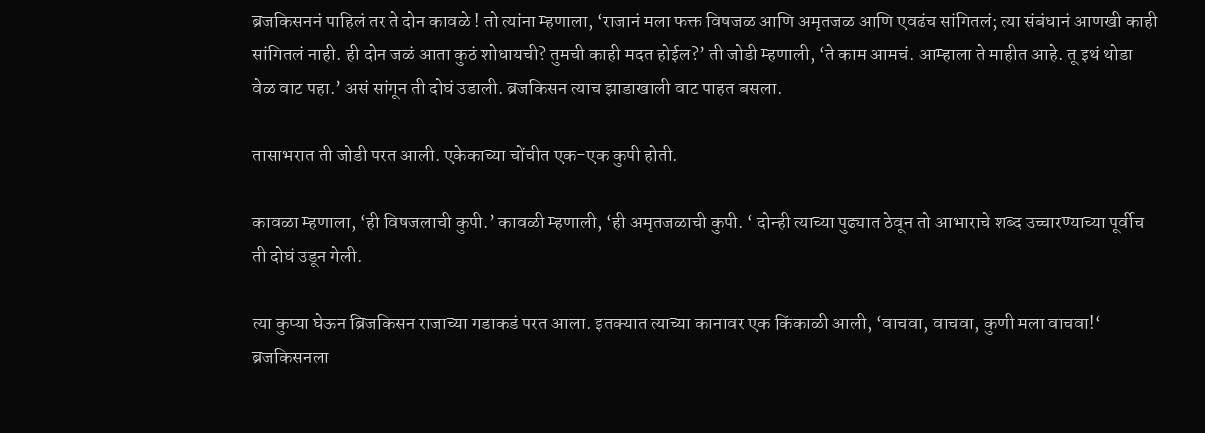ब्रजकिसननं पाहिलं तर ते दोन कावळे ! तो त्यांना म्हणाला, ‘राजानं मला फक्त विषजळ आणि अमृतजळ आणि एवढंच सांगितलं; त्या संबंधानं आणखी काही सांगितलं नाही. ही दोन जळं आता कुठं शोधायची? तुमची काही मदत होईल?’ ती जोडी म्हणाली, ‘ते काम आमचं. आम्हाला ते माहीत आहे. तू इथं थोडा वेळ वाट पहा.’ असं सांगून ती दोघं उडाली. ब्रजकिसन त्याच झाडाखाली वाट पाहत बसला.

तासाभरात ती जोडी परत आली. एकेकाच्या चोंचीत एक-एक कुपी होती.

कावळा म्हणाला, ‘ही विषजलाची कुपी.’ कावळी म्हणाली, ‘ही अमृतजळाची कुपी. ‘ दोन्ही त्याच्या पुढ्यात ठेवून तो आभाराचे शब्द उच्चारण्याच्या पूर्वीच ती दोघं उडून गेली.

त्या कुप्या घेऊन ब्रिजकिसन राजाच्या गडाकडं परत आला. इतक्यात त्याच्या कानावर एक किंकाळी आली, ‘वाचवा, वाचवा, कुणी मला वाचवा!‘ ब्रजकिसनला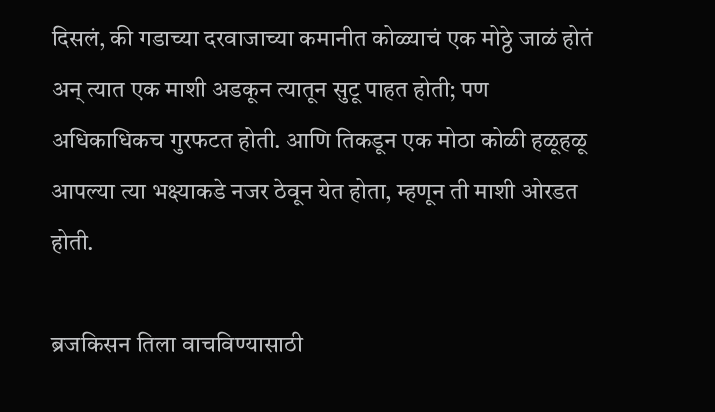दिसलं, की गडाच्या दरवाजाच्या कमानीत कोळ्याचं एक मोठ्ठे जाळं होतं अन् त्यात एक माशी अडकून त्यातून सुटू पाहत होती; पण अधिकाधिकच गुरफटत होती. आणि तिकडून एक मोठा कोळी हळूहळू आपल्या त्या भक्ष्याकडे नजर ठेवून येत होता, म्हणून ती माशी ओरडत होती.

ब्रजकिसन तिला वाचविण्यासाठी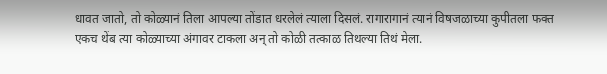धावत जातो, तो कोळ्यानं तिला आपल्या तोंडात धरलेलं त्याला दिसलं. रागारागानं त्यानं विषजळाच्या कुपीतला फक्त एकच थेंब त्या कोळ्याच्या अंगावर टाकला अन् तो कोळी तत्काळ तिथल्या तिथं मेला.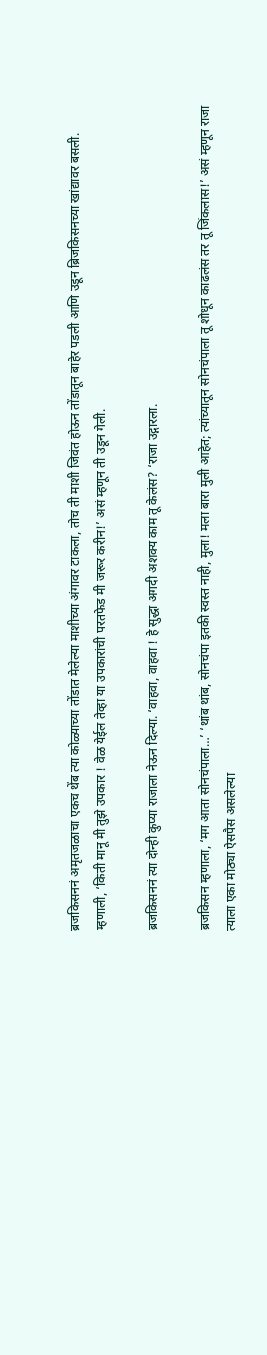ब्रजकिसननं अमृतजळाचा एकच थेंब त्या कोळ्याच्या तोंडात मेलेल्या माशीच्या अंगावर टाकला, तोच ती माशी जिवंत होऊन तोंडातून बाहेर पडली आणि उडून ब्रिजकिसनच्या खांद्यावर बसली. म्हणाली, ‘किती मानू मी तुझे उपकार ! वेळ येईल तेव्हा या उपकारांची परतफेड मी जरूर करीन!’ असं म्हणून ती उडून गेली.

ब्रजकिसननं त्या दोन्ही कुप्या राजाला नेऊन दिल्या. ‘वाहवा, वाहवा ! हे सुद्धा अगदी अशक्य काम तू केलंस? ‘राजा उद्गारला.

ब्रजकिसन म्हणाला, ‘मग आता सोनचंपाला…’ ‘थांब थांब, सोनचंपा इतकी स्वस्त नाही, मुला! मला बारा मुली आहेत; त्यांच्यातून सोनचंपाला तू शोधून काढलंस तर तू जिंकलास!’ असं म्हणून राजा त्याला एका मोठ्या ऐसपैस असलेल्या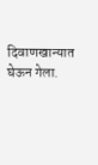दिवाणखान्यात घेऊन गेला.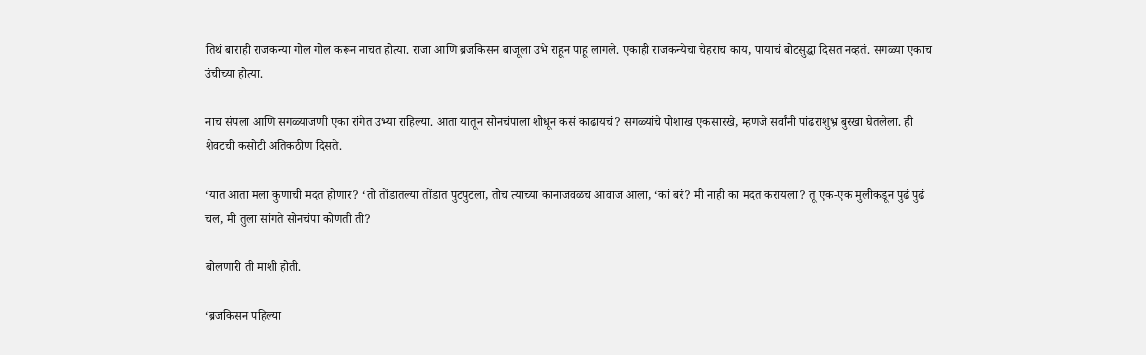तिथं बाराही राजकन्या गोल गोल करून नाचत होत्या. राजा आणि ब्रजकिसन बाजूला उभे राहून पाहू लागले. एकाही राजकन्येचा चेहराच काय, पायाचं बोटसुद्धा दिसत नव्हतं. सगळ्या एकाच उंचीच्या होत्या.

नाच संपला आणि सगळ्याजणी एका रांगेत उभ्या राहिल्या. आता यातून सोनचंपाला शोधून कसं काढायचं? सगळ्यांचे पोशाख एकसारखे, म्हणजे सर्वांनी पांढराशुभ्र बुरखा घेतलेला. ही शेवटची कसोटी अतिकठीण दिसते.

‘यात आता मला कुणाची मदत होणार? ‘तो तोंडातल्या तोंडात पुटपुटला, तोच त्याच्या कानाजवळच आवाज आला, ‘कां बरं? मी नाही का मदत करायला? तू एक-एक मुलीकडून पुढं पुढं चल, मी तुला सांगते सोनचंपा कोणती ती?

बोलणारी ती माशी होती.

‘ब्रजकिसन पहिल्या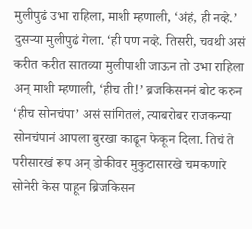मुलीपुढं उभा राहिला, माशी म्हणाली, ‘अंहं, ही नव्हे.’ दुसऱ्या मुलीपुढं गेला. ‘ही पण नव्हे. तिसरी, चवथी असं करीत करीत सातव्या मुलीपाशी जाऊन तो उभा राहिला अन् माशी म्हणाली, ‘हीच ती!’ ब्रजकिसननं बोट करुन ‘हीच सोनचंपा’ असं सांगितलं, त्याबरोबर राजकन्या सोनचंपानं आपला बुरखा काढून फेकून दिला. तिचं ते परीसारखं रूप अन् डोकीवर मुकुटासारखे चमकणारे सोनेरी केस पाहून ब्रिजकिसन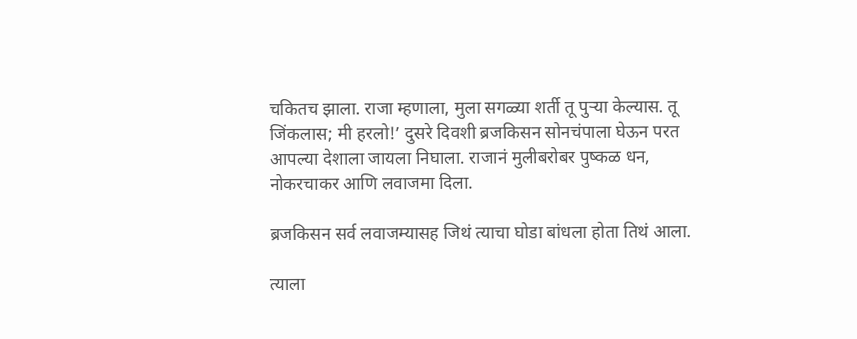चकितच झाला. राजा म्हणाला, मुला सगळ्या शर्ती तू पुऱ्या केल्यास. तू जिंकलास; मी हरलो!’ दुसरे दिवशी ब्रजकिसन सोनचंपाला घेऊन परत आपल्या देशाला जायला निघाला. राजानं मुलीबरोबर पुष्कळ धन, नोकरचाकर आणि लवाजमा दिला.

ब्रजकिसन सर्व लवाजम्यासह जिथं त्याचा घोडा बांधला होता तिथं आला.

त्याला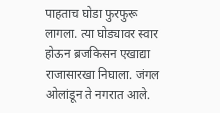पाहताच घोडा फुरफुरू लागला. त्या घोड्यावर स्वार होऊन ब्रजकिसन एखाद्या राजासारखा निघाला. जंगल ओलांडून ते नगरात आले.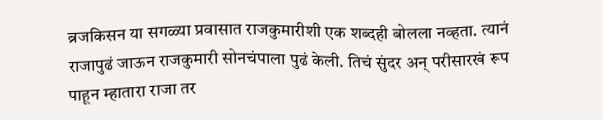ब्रजकिसन या सगळ्या प्रवासात राजकुमारीशी एक शब्दही बोलला नव्हता. त्यानं राजापुढं जाऊन राजकुमारी सोनचंपाला पुढं केली. तिचं सुंदर अन् परीसारखं रूप पाहून म्हातारा राजा तर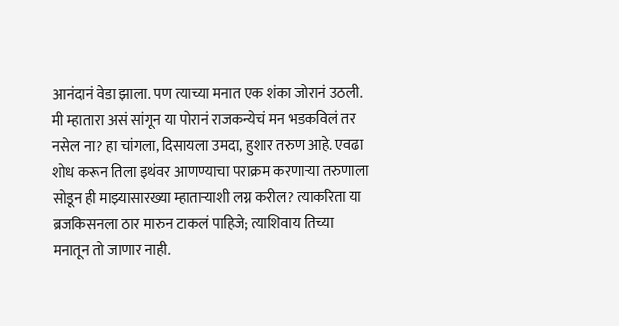आनंदानं वेडा झाला. पण त्याच्या मनात एक शंका जोरानं उठली. मी म्हातारा असं सांगून या पोरानं राजकन्येचं मन भडकविलं तर नसेल ना? हा चांगला, दिसायला उमदा, हुशार तरुण आहे. एवढा शोध करून तिला इथंवर आणण्याचा पराक्रम करणाऱ्या तरुणाला सोडून ही माझ्यासारख्या म्हाताऱ्याशी लग्न करील? त्याकरिता या ब्रजकिसनला ठार मारुन टाकलं पाहिजे; त्याशिवाय तिच्या मनातून तो जाणार नाही.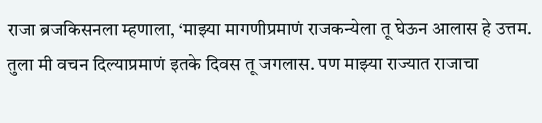राजा ब्रजकिसनला म्हणाला, ‘माझ्या मागणीप्रमाणं राजकन्येला तू घेऊन आलास हे उत्तम. तुला मी वचन दिल्याप्रमाणं इतके दिवस तू जगलास. पण माझ्या राज्यात राजाचा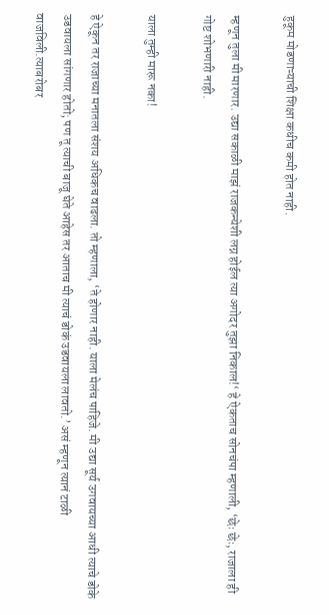हुकूम मोडणाऱ्याची शिक्षा कधीच कमी होत नाही.

म्हणून तुला मी मारणार. उद्या सकाळी माझं राजकन्येशी लग्न होईल त्या अगोदर तुझा निकाल!‘ हे ऐकताच सोनचंपा म्हणाली, ‘छेः छेः, राजाला ही गोष्ट शोभणारी नाही.

याला तुम्ही मारू नका!

हे ऐकून तर राजाच्या मनातला संशय अधिकच वाढला. तो म्हणाला, ‘ते होणार नाही. याला मेलंच पाहिजे. मी उद्या सूर्य उगवायच्या आधी त्याचे डोके उडवायला सांगणार होतो; पण तू त्याची बाजू घेते आहेस तर आताच मी त्याचं डोकं उडवायला लावतो.’ असं म्हणून त्यानं टाळी वाजविली.त्याबरोबर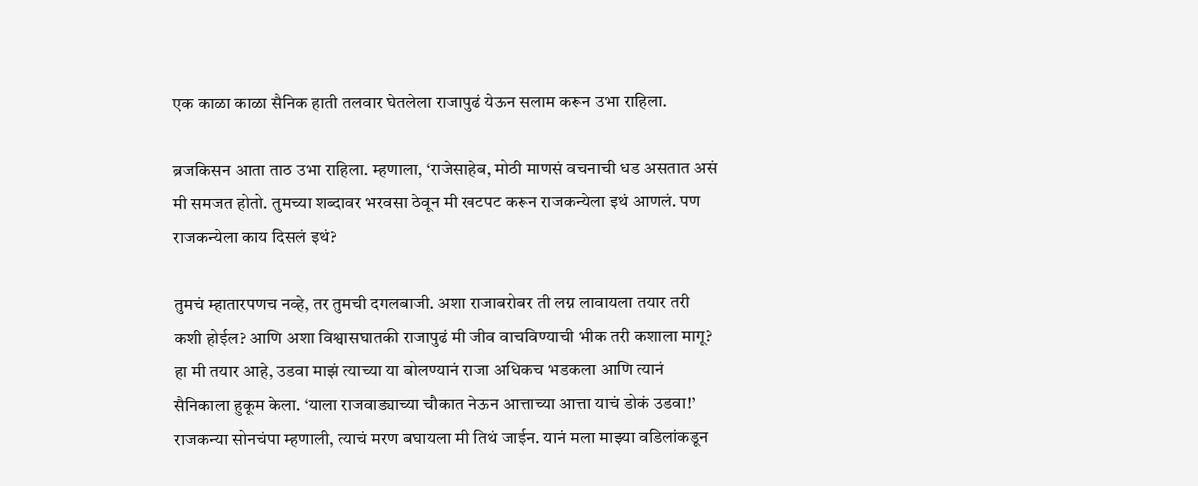एक काळा काळा सैनिक हाती तलवार घेतलेला राजापुढं येऊन सलाम करून उभा राहिला.

ब्रजकिसन आता ताठ उभा राहिला. म्हणाला, ‘राजेसाहेब, मोठी माणसं वचनाची धड असतात असं मी समजत होतो. तुमच्या शब्दावर भरवसा ठेवून मी खटपट करून राजकन्येला इथं आणलं. पण राजकन्येला काय दिसलं इथं?

तुमचं म्हातारपणच नव्हे, तर तुमची दगलबाजी. अशा राजाबरोबर ती लग्न लावायला तयार तरी कशी होईल? आणि अशा विश्वासघातकी राजापुढं मी जीव वाचविण्याची भीक तरी कशाला मागू? हा मी तयार आहे, उडवा माझं त्याच्या या बोलण्यानं राजा अधिकच भडकला आणि त्यानं सैनिकाला हुकूम केला. ‘याला राजवाड्याच्या चौकात नेऊन आत्ताच्या आत्ता याचं डोकं उडवा!’ राजकन्या सोनचंपा म्हणाली, त्याचं मरण बघायला मी तिथं जाईन. यानं मला माझ्या वडिलांकडून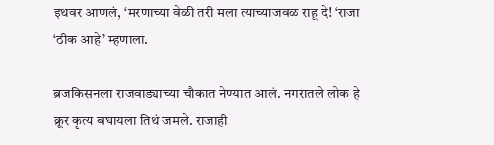इथवर आणलं, ‘मरणाच्या वेळी तरी मला त्याच्याजवळ राहू दे! ‘राजा ‘ठीक आहे’ म्हणाला.

ब्रजकिसनला राजवाड्याच्या चौकात नेण्यात आलं. नगरातले लोक हे क्रूर कृत्य बघायला तिथं जमले. राजाही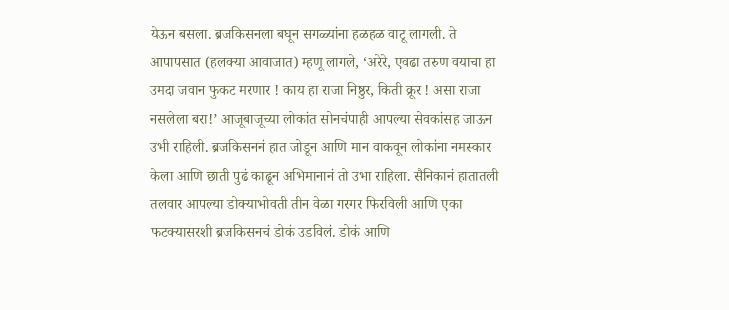येऊन बसला. ब्रजकिसनला बघून सगळ्यांना हळहळ वाटू लागली. ते आपापसात (हलक्या आवाजात) म्हणू लागले, ‘अरेरे, एवढा तरुण वयाचा हा उमदा जवान फुकट मरणार ! काय हा राजा निष्ठुर, किती क्रूर ! असा राजा नसलेला बरा!’ आजूबाजूच्या लोकांत सोनचंपाही आपल्या सेवकांसह जाऊन उभी राहिली. ब्रजकिसननं हात जोडून आणि मान वाकवून लोकांना नमस्कार केला आणि छाती पुढं काढून अभिमानानं तो उभा राहिला. सैनिकानं हातातली तलवार आपल्या डोक्याभोवती तीन वेळा गरगर फिरविली आणि एका फटक्यासरशी ब्रजकिसनचं डोकं उडविलं. डोकं आणि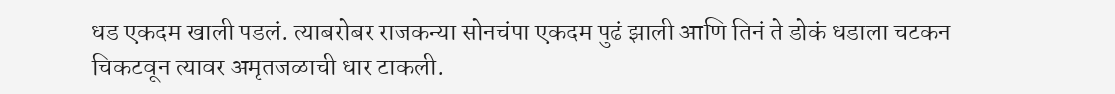धड एकदम खाली पडलं. त्याबरोबर राजकन्या सोनचंपा एकदम पुढं झाली आणि तिनं ते डोकं धडाला चटकन चिकटवून त्यावर अमृतजळाची धार टाकली.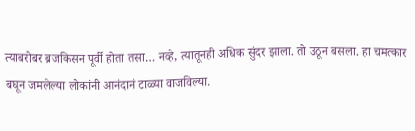त्याबरोबर ब्रजकिसन पूर्वी होता तसा… नव्हे, त्यातूनही अधिक सुंदर झाला. तो उठून बसला. हा चमत्कार बघून जमलेल्या लोकांनी आनंदानं टाळ्या वाजविल्या.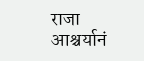राजा आश्चर्यानं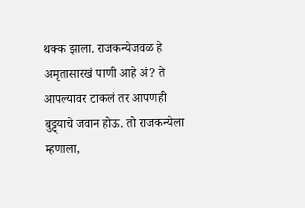थक्क झाला. राजकन्येजवळ हे अमृतासारखं पाणी आहे अं? ते आपल्यावर टाकलं तर आपणही बुट्ट्याचे जवान होऊ. तो राजकन्येला म्हणाला,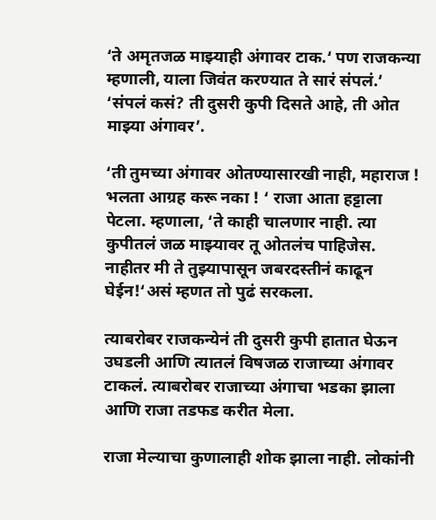‘ते अमृतजळ माझ्याही अंगावर टाक.‘ पण राजकन्या म्हणाली, याला जिवंत करण्यात ते सारं संपलं.’ ‘संपलं कसं? ती दुसरी कुपी दिसते आहे, ती ओत माझ्या अंगावर’.

‘ती तुमच्या अंगावर ओतण्यासारखी नाही, महाराज ! भलता आग्रह करू नका ! ‘ राजा आता हट्टाला पेटला. म्हणाला, ‘ते काही चालणार नाही. त्या कुपीतलं जळ माझ्यावर तू ओतलंच पाहिजेस. नाहीतर मी ते तुझ्यापासून जबरदस्तीनं काढून घेईन!‘असं म्हणत तो पुढं सरकला.

त्याबरोबर राजकन्येनं ती दुसरी कुपी हातात घेऊन उघडली आणि त्यातलं विषजळ राजाच्या अंगावर टाकलं. त्याबरोबर राजाच्या अंगाचा भडका झाला आणि राजा तडफड करीत मेला.

राजा मेल्याचा कुणालाही शोक झाला नाही. लोकांनी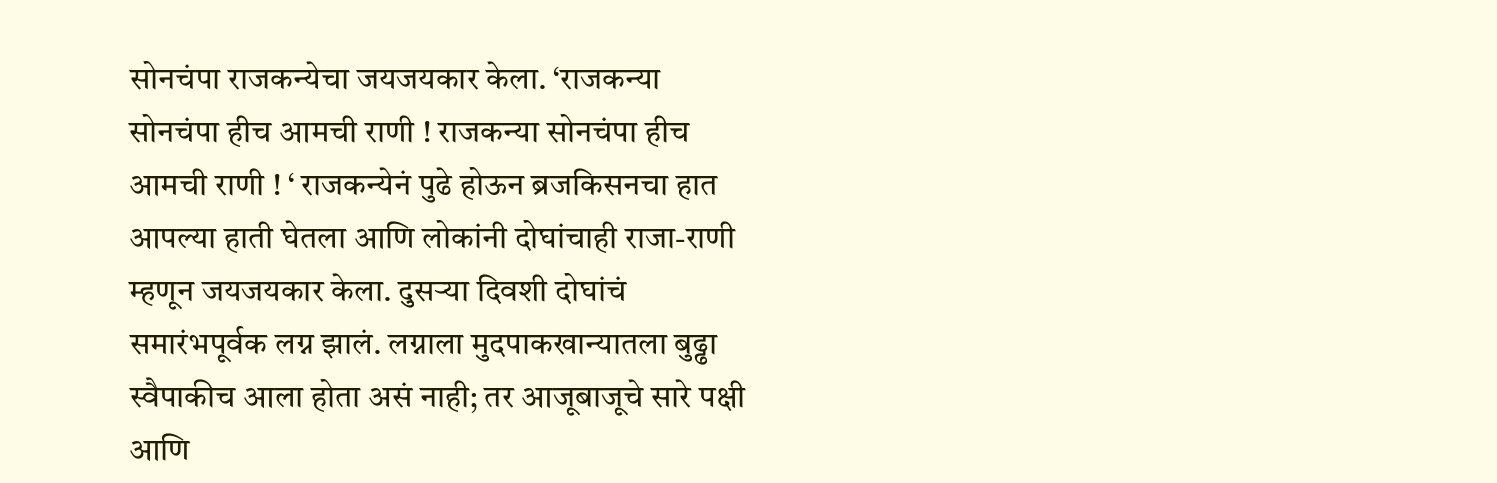सोनचंपा राजकन्येचा जयजयकार केला. ‘राजकन्या सोनचंपा हीच आमची राणी ! राजकन्या सोनचंपा हीच आमची राणी ! ‘ राजकन्येनं पुढे होऊन ब्रजकिसनचा हात आपल्या हाती घेतला आणि लोकांनी दोघांचाही राजा-राणी म्हणून जयजयकार केला. दुसऱ्या दिवशी दोघांचं समारंभपूर्वक लग्न झालं. लग्नाला मुदपाकखान्यातला बुढ्ढा स्वैपाकीच आला होता असं नाही; तर आजूबाजूचे सारे पक्षी आणि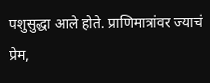पशुसुद्धा आले होते. प्राणिमात्रांवर ज्याचं प्रेम,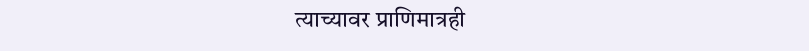त्याच्यावर प्राणिमात्रही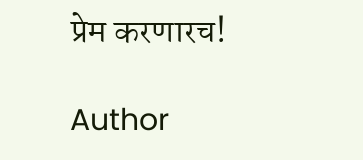प्रेम करणारच!

Author